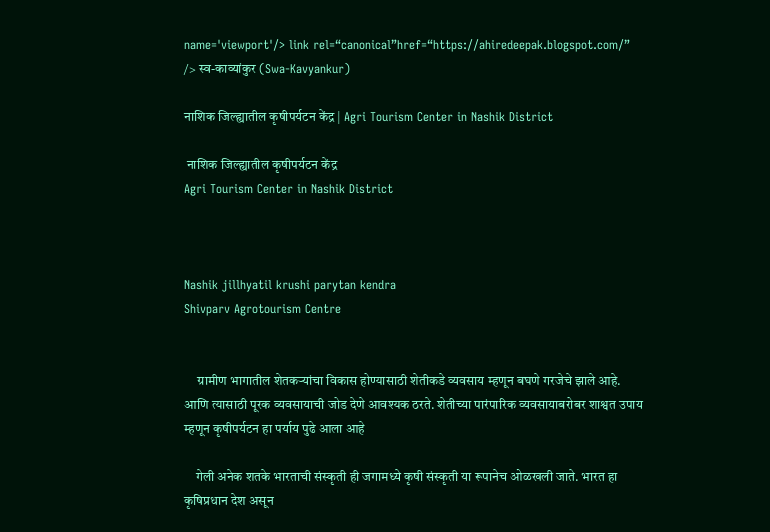name='viewport'/> link rel=“canonical”href=“https://ahiredeepak.blogspot.com/” /> स्व-काव्यांकुर (Swa-Kavyankur)

नाशिक जिल्ह्यातील कृषीपर्यटन केंद्र | Agri Tourism Center in Nashik District

 नाशिक जिल्ह्यातील कृषीपर्यटन केंद्र
Agri Tourism Center in Nashik District



Nashik jillhyatil krushi parytan kendra
Shivparv Agrotourism Centre


     ग्रामीण भागातील शेतकऱ्यांचा विकास होण्यासाठी शेतीकडे व्यवसाय म्हणून बघणे गरजेचे झाले आहे. आणि त्यासाठी पूरक व्यवसायाची जोड देणे आवश्यक ठरते. शेतीच्या पारंपारिक व्यवसायाबरोबर शाश्वत उपाय म्हणून कृषीपर्यटन हा पर्याय पुढे आला आहे

    गेली अनेक शतके भारताची संस्कृती ही जगामध्ये कृषी संस्कृती या रूपानेच ओळखली जाते. भारत हा कृषिप्रधान देश असून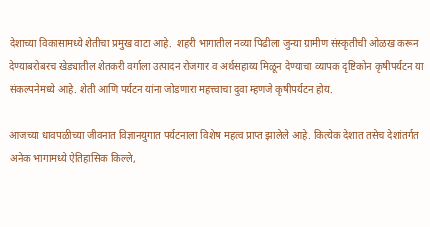देशाच्या विकासामध्ये शेतीचा प्रमुख वाटा आहे.  शहरी भागातील नव्या पिढीला जुन्या ग्रामीण संस्कृतीची ओळख करून देण्याबरोबरच खेड्यातील शेतकरी वर्गाला उत्पादन रोजगार व अर्थसहाय्य मिळून देण्याचा व्यापक दृष्टिकोन कृषीपर्यटन या संकल्पनेमध्ये आहे. शेती आणि पर्यटन यांना जोडणारा महत्त्वाचा दुवा म्हणजे कृषीपर्यटन होय.

आजच्या धावपळीच्या जीवनात विज्ञानयुगात पर्यटनाला विशेष महत्व प्राप्त झालेले आहे. कित्येक देशात तसेच देशांतर्गत अनेक भागामध्ये ऐतिहासिक किल्ले,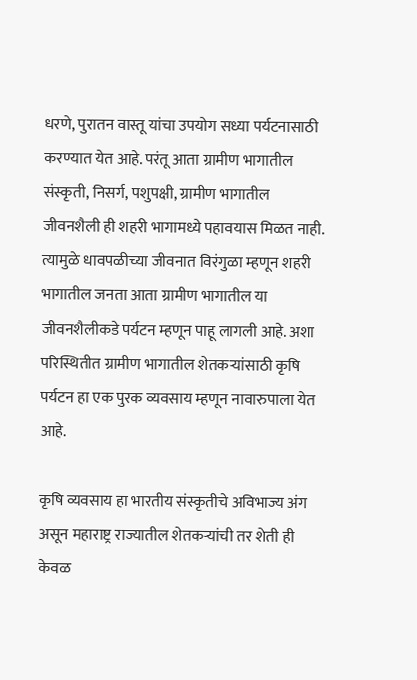धरणे, पुरातन वास्तू यांचा उपयोग सध्या पर्यटनासाठी करण्यात येत आहे. परंतू आता ग्रामीण भागातील संस्कृती, निसर्ग, पशुपक्षी, ग्रामीण भागातील जीवनशैली ही शहरी भागामध्ये पहावयास मिळत नाही. त्यामुळे धावपळीच्या जीवनात विरंगुळा म्हणून शहरी भागातील जनता आता ग्रामीण भागातील या जीवनशैलीकडे पर्यटन म्हणून पाहू लागली आहे. अशा परिस्थितीत ग्रामीण भागातील शेतकऱ्यांसाठी कृषि पर्यटन हा एक पुरक व्यवसाय म्हणून नावारुपाला येत आहे.

कृषि व्यवसाय हा भारतीय संस्कृतीचे अविभाज्य अंग असून महाराष्ट्र राज्यातील शेतकऱ्यांची तर शेती ही केवळ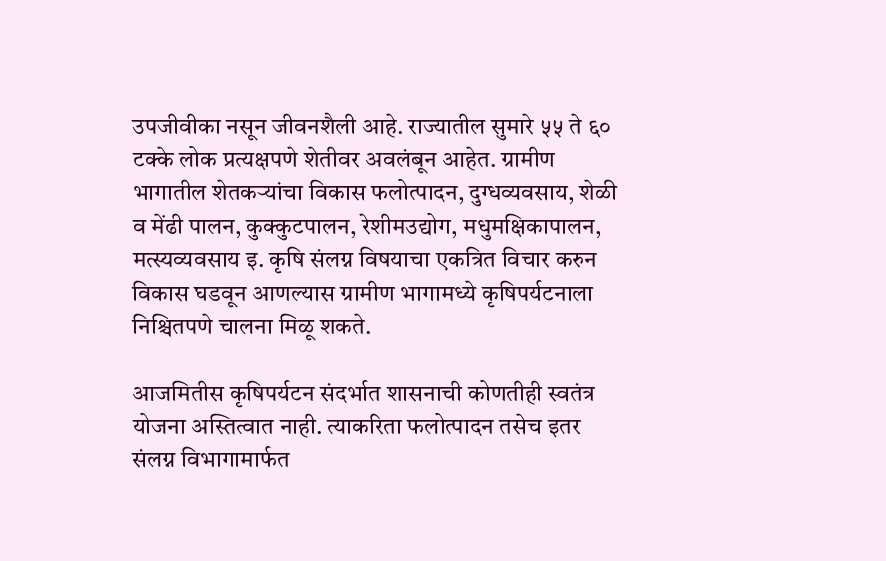उपजीवीका नसून जीवनशैली आहे. राज्यातील सुमारे ५५ ते ६० टक्के लोक प्रत्यक्षपणे शेतीवर अवलंबून आहेत. ग्रामीण भागातील शेतकऱ्यांचा विकास फलोत्पादन, दुग्धव्यवसाय, शेळी व मेंढी पालन, कुक्कुटपालन, रेशीमउद्योग, मधुमक्षिकापालन, मत्स्यव्यवसाय इ. कृषि संलग्न विषयाचा एकत्रित विचार करुन विकास घडवून आणल्यास ग्रामीण भागामध्ये कृषिपर्यटनाला निश्चितपणे चालना मिळू शकते.

आजमितीस कृषिपर्यटन संदर्भात शासनाची कोणतीही स्वतंत्र योजना अस्तित्वात नाही. त्याकरिता फलोत्पादन तसेच इतर संलग्न विभागामार्फत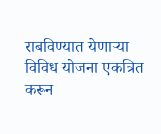राबविण्यात येणाऱ्या विविध योजना एकत्रित करून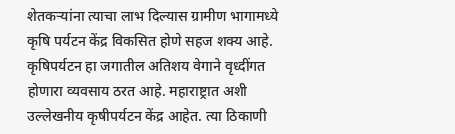शेतकऱ्यांना त्याचा लाभ दिल्यास ग्रामीण भागामध्ये कृषि पर्यटन केंद्र विकसित होणे सहज शक्य आहे. कृषिपर्यटन हा जगातील अतिशय वेगाने वृध्दींगत होणारा व्यवसाय ठरत आहे. महाराष्ट्रात अशी उल्लेखनीय कृषीपर्यटन केंद्र आहेत. त्या ठिकाणी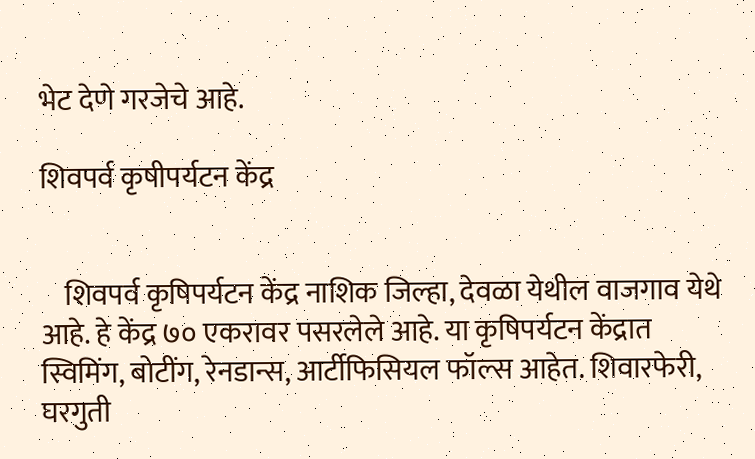भेट देणे गरजेचे आहे.

शिवपर्व कृषीपर्यटन केंद्र


    शिवपर्व कृषिपर्यटन केंद्र नाशिक जिल्हा, देवळा येथील वाजगाव येथे आहे. हे केंद्र ७० एकरावर पसरलेले आहे. या कृषिपर्यटन केंद्रात स्विमिंग, बोटींग, रेनडान्स, आर्टीफिसियल फॉल्स आहेत. शिवारफेरी, घरगुती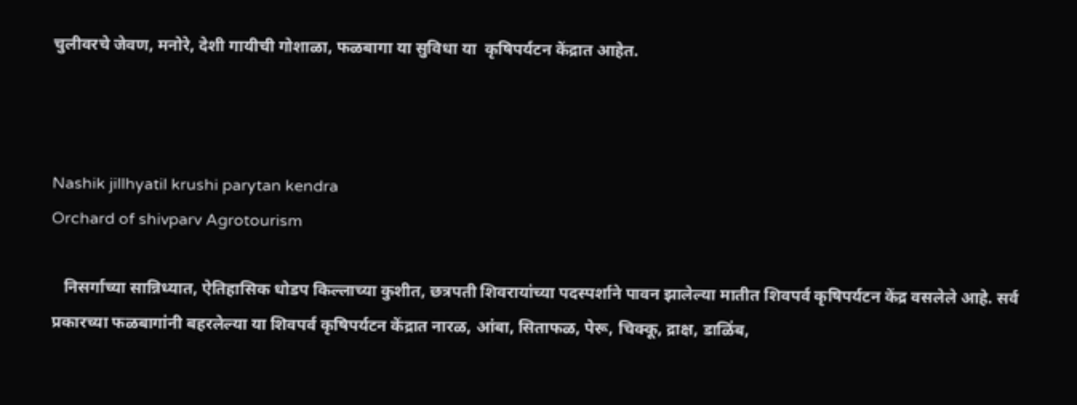चुलीवरचे जेवण, मनोरे, देशी गायीची गोशाळा, फळबागा या सुविधा या  कृषिपर्यटन केंद्रात आहेत.



Nashik jillhyatil krushi parytan kendra
Orchard of shivparv Agrotourism

   निसर्गाच्या सान्निध्यात, ऐतिहासिक धोडप किल्लाच्या कुशीत, छत्रपती शिवरायांच्या पदस्पर्शाने पावन झालेल्या मातीत शिवपर्व कृषिपर्यटन केंद्र वसलेले आहे. सर्व प्रकारच्या फळबागांनी बहरलेल्या या शिवपर्व कृषिपर्यटन केंद्रात नारळ, आंबा, सिताफळ, पेरू, चिक्कू, द्राक्ष, डाळिंब,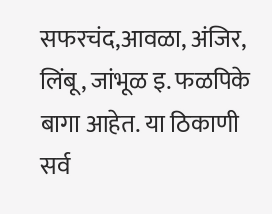सफरचंद,आवळा, अंजिर, लिंबू, जांभूळ इ. फळपिके बागा आहेत. या ठिकाणी सर्व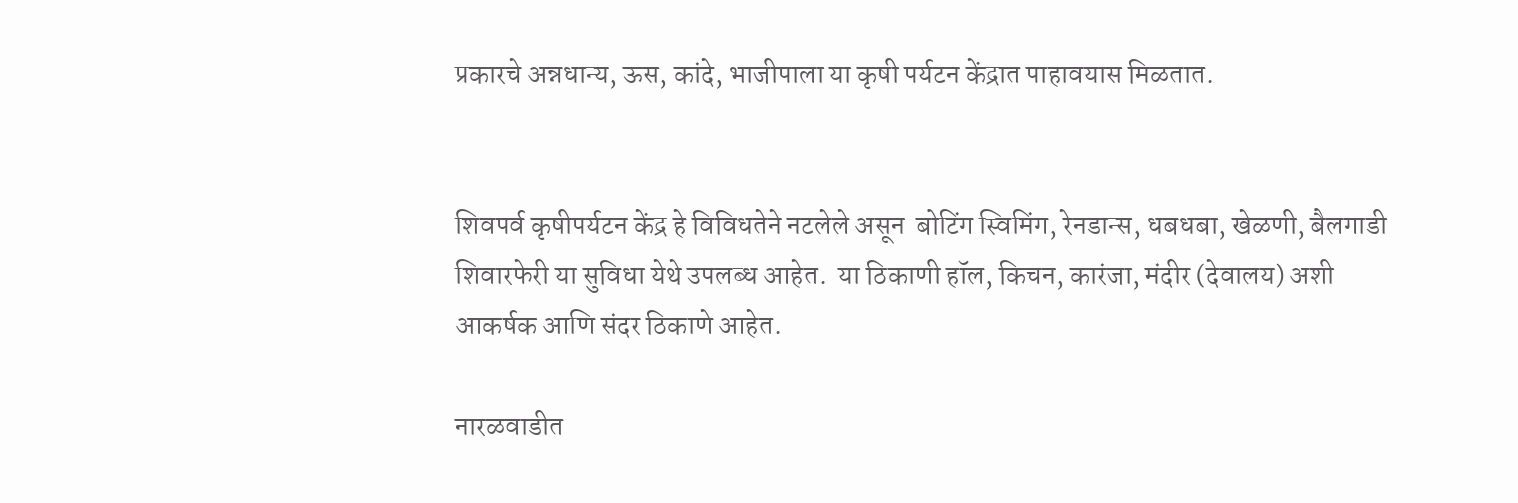प्रकारचे अन्नधान्य, ऊस, कांदे, भाजीपाला या कृषी पर्यटन केंद्रात पाहावयास मिळतात.


शिवपर्व कृषीपर्यटन केंद्र हे विविधतेने नटलेले असून  बोटिंग स्विमिंग, रेनडान्स, धबधबा, खेळणी, बैलगाडी शिवारफेरी या सुविधा येथे उपलब्ध आहेत.  या ठिकाणी हॉल, किचन, कारंजा, मंदीर (देवालय) अशी आकर्षक आणि संदर ठिकाणे आहेत.

नारळवाडीत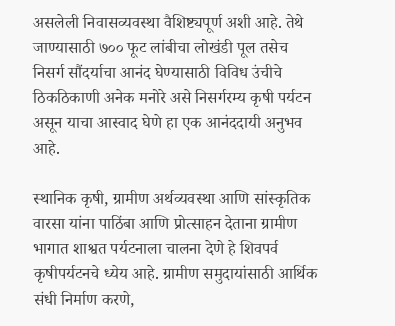असलेली निवासव्यवस्था वैशिष्ट्यपूर्ण अशी आहे. तेथे जाण्यासाठी ७०० फूट लांबीचा लोखंडी पूल तसेच निसर्ग सौंदर्याचा आनंद घेण्यासाठी विविध उंचीचे ठिकठिकाणी अनेक मनोरे असे निसर्गरम्य कृषी पर्यटन असून याचा आस्वाद घेणे हा एक आनंददायी अनुभव आहे.

स्थानिक कृषी, ग्रामीण अर्थव्यवस्था आणि सांस्कृतिक वारसा यांना पाठिंबा आणि प्रोत्साहन देताना ग्रामीण भागात शाश्वत पर्यटनाला चालना देणे हे शिवपर्व कृषीपर्यटनचे ध्येय आहे. ग्रामीण समुदायांसाठी आर्थिक संधी निर्माण करणे,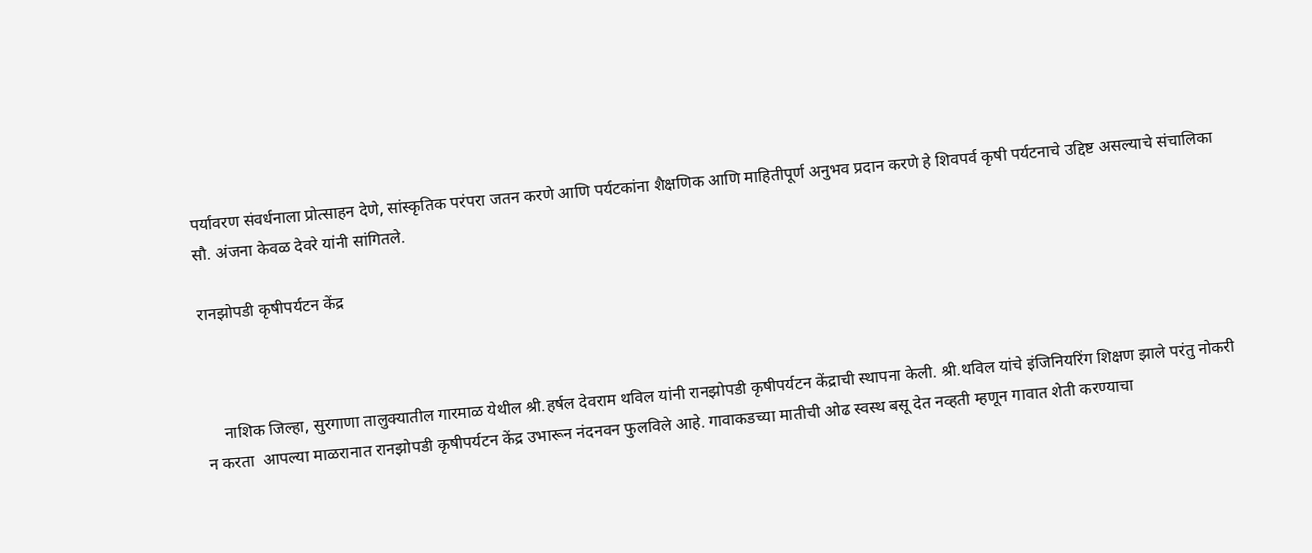पर्यावरण संवर्धनाला प्रोत्साहन देणे, सांस्कृतिक परंपरा जतन करणे आणि पर्यटकांना शैक्षणिक आणि माहितीपूर्ण अनुभव प्रदान करणे हे शिवपर्व कृषी पर्यटनाचे उद्दिष्ट असल्याचे संचालिका सौ. अंजना केवळ देवरे यांनी सांगितले.

रानझोपडी कृषीपर्यटन केंद्र



    नाशिक जिल्हा, सुरगाणा तालुक्यातील गारमाळ येथील श्री.हर्षल देवराम थविल यांनी रानझोपडी कृषीपर्यटन केंद्राची स्थापना केली. श्री.थविल यांचे इंजिनियरिंग शिक्षण झाले परंतु नोकरी न करता  आपल्या माळरानात रानझोपडी कृषीपर्यटन केंद्र उभारून नंदनवन फुलविले आहे. गावाकडच्या मातीची ओढ स्वस्थ बसू देत नव्हती म्हणून गावात शेती करण्याचा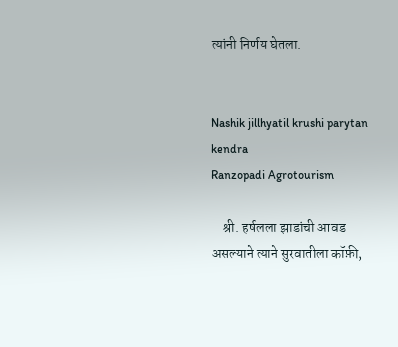त्यांनी निर्णय घेतला.


Nashik jillhyatil krushi parytan kendra
Ranzopadi Agrotourism

    श्री. हर्षलला झाडांची आवड असल्याने त्याने सुरवातीला कॉफ़ी,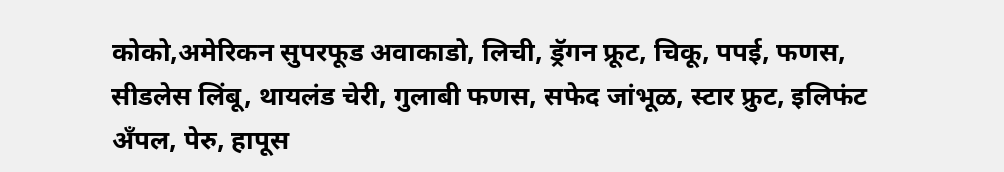कोको,अमेरिकन सुपरफूड अवाकाडो, लिची, ड्रॅगन फ्रूट, चिकू, पपई, फणस, सीडलेस लिंबू, थायलंड चेरी, गुलाबी फणस, सफेद जांभूळ, स्टार फ्रुट, इलिफंट अँपल, पेरु, हापूस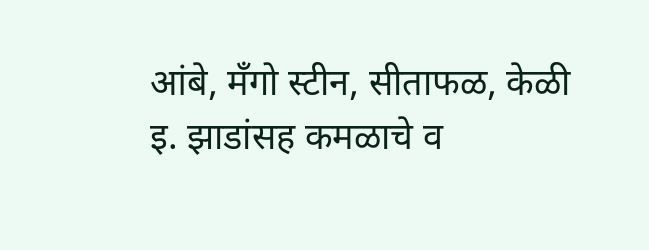आंबे, मँगो स्टीन, सीताफळ, केळी इ. झाडांसह कमळाचे व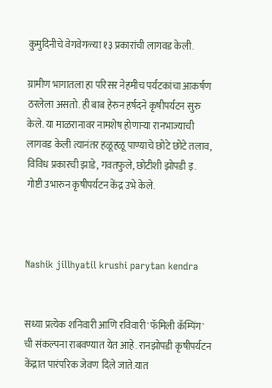कुमुदिनीचे वेगवेगळ्या १३ प्रकारांची लागवड केली.

ग्रामीण भागातला हा परिसर नेहमीच पर्यटकांचा आकर्षण ठरलेला असतो. ही बाब हेरुन हर्षदने कृषीपर्यटन सुरु केले. या माळरानावर नामशेष होणाऱ्या रानभाज्याची लागवड केली त्यानंतर हळूहळू पाण्याचे छोटे छोटे तलाव, विविध प्रकारची झाडे, गवतफुले, छोटीशी झोपडी इ. गोष्टी उभारुन कृषीपर्यटन केंद्र उभे केले.



Nashik jillhyatil krushi parytan kendra


सध्या प्रत्येक शनिवारी आणि रविवारी 'फॅमिली कॅम्पिंग' ची संकल्पना राबवण्यात येत आहे. रानझोपडी कृषीपर्यटन केंद्रात पारंपरिक जेवण दिले जाते.यात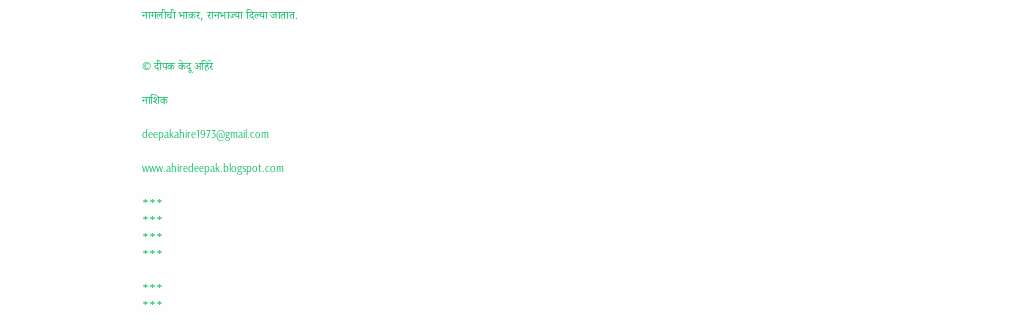नागलीची भाकर, रानभाज्या दिल्या जातात.


© दीपक केदू अहिरे

नाशिक

deepakahire1973@gmail.com

www.ahiredeepak.blogspot.com

***
***
***
***

***
***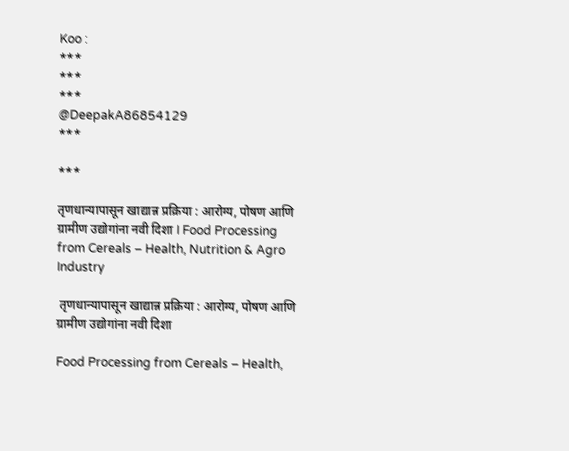Koo :
***
***
***
@DeepakA86854129
***

***

तृणधान्यापासून खाद्यान्न प्रक्रिया : आरोग्य, पोषण आणि ग्रामीण उद्योगांना नवी दिशा I Food Processing from Cereals – Health, Nutrition & Agro Industry

 तृणधान्यापासून खाद्यान्न प्रक्रिया : आरोग्य, पोषण आणि ग्रामीण उद्योगांना नवी दिशा

Food Processing from Cereals – Health,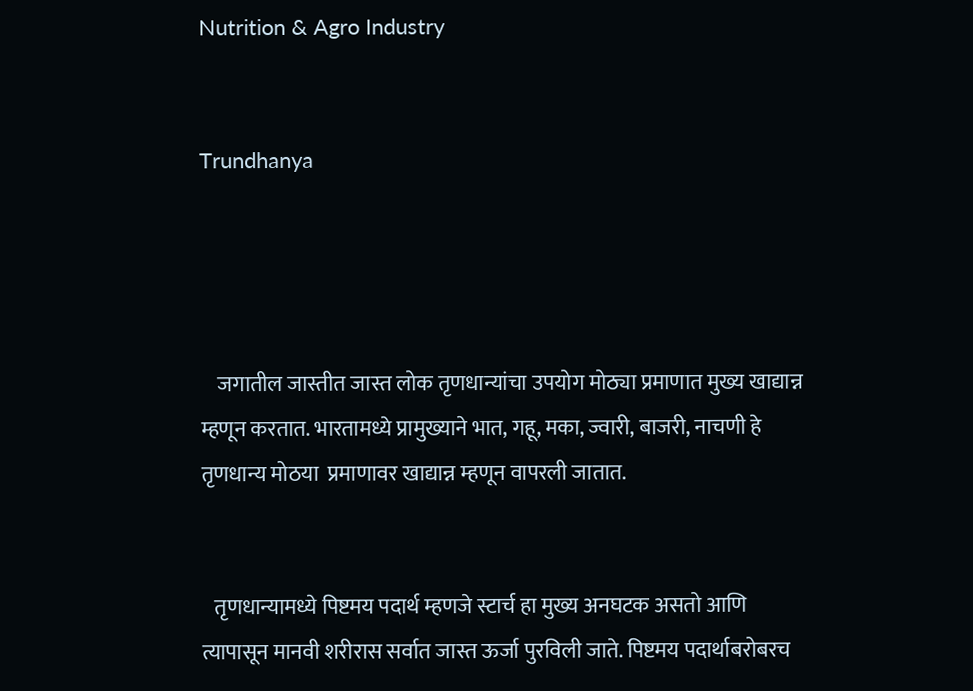Nutrition & Agro Industry


Trundhanya




    जगातील जास्तीत जास्त लोक तृणधान्यांचा उपयोग मोठ्या प्रमाणात मुख्य खाद्यान्न म्हणून करतात. भारतामध्ये प्रामुख्याने भात, गहू, मका, ज्वारी, बाजरी, नाचणी हे तृणधान्य मोठया  प्रमाणावर खाद्यान्न म्हणून वापरली जातात.


   तृणधान्यामध्ये पिष्टमय पदार्थ म्हणजे स्टार्च हा मुख्य अनघटक असतो आणि त्यापासून मानवी शरीरास सर्वात जास्त ऊर्जा पुरविली जाते. पिष्टमय पदार्थाबरोबरच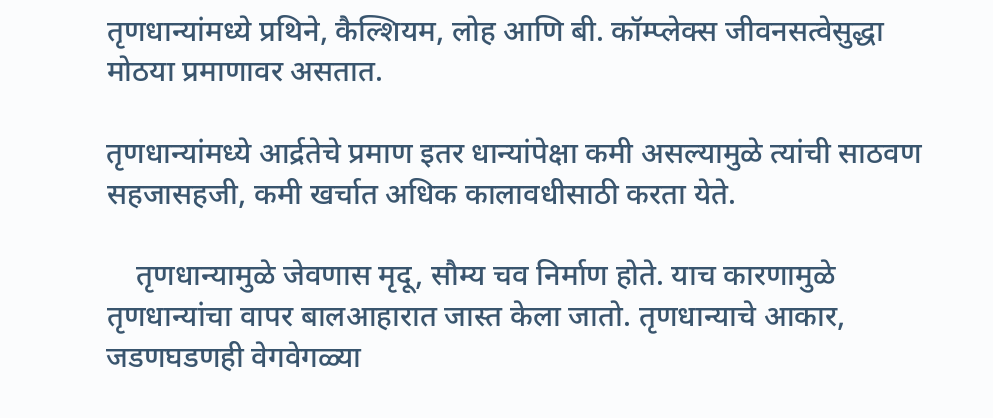तृणधान्यांमध्ये प्रथिने, कैल्शियम, लोह आणि बी. कॉम्प्लेक्स जीवनसत्वेसुद्धा मोठया प्रमाणावर असतात.

तृणधान्यांमध्ये आर्द्रतेचे प्रमाण इतर धान्यांपेक्षा कमी असल्यामुळे त्यांची साठवण सहजासहजी, कमी खर्चात अधिक कालावधीसाठी करता येते.

    तृणधान्यामुळे जेवणास मृदू, सौम्य चव निर्माण होते. याच कारणामुळे तृणधान्यांचा वापर बालआहारात जास्त केला जातो. तृणधान्याचे आकार, जडणघडणही वेगवेगळ्या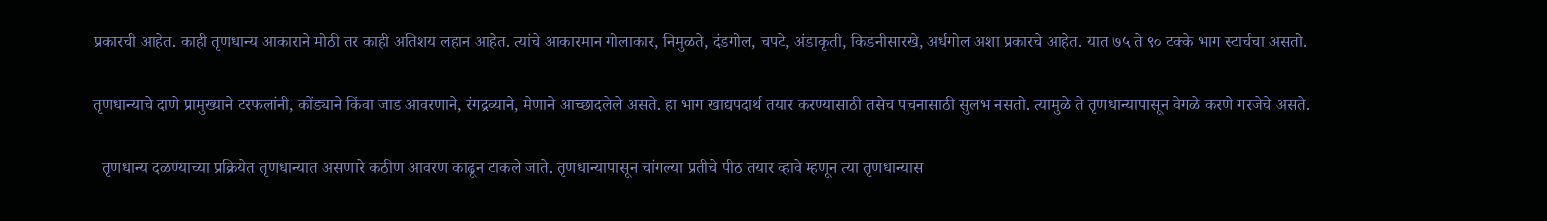प्रकारची आहेत. काही तृणधान्य आकाराने मोठी तर काही अतिशय लहान आहेत. त्यांचे आकारमान गोलाकार, निमुळते, दंडगोल, चपटे, अंडाकृती, किडनीसारखे, अर्धगोल अशा प्रकारचे आहेत. यात ७५ ते ९० टक्के भाग स्टार्चचा असतो.

तृणधान्याचे दाणे प्रामुख्याने टरफलांनी, कोंड्याने किंवा जाड आवरणाने, रंगद्रव्याने, मेणाने आच्छादलेले असते. हा भाग खाद्यपदार्थ तयार करण्यासाठी तसेच पचनासाठी सुलभ नसतो. त्यामुळे ते तृणधान्यापासून वेगळे करणे गरजेचे असते.

  तृणधान्य दळण्याच्या प्रक्रियेत तृणधान्यात असणारे कठीण आवरण काढून टाकले जाते. तृणधान्यापासून चांगल्या प्रतीचे पीठ तयार व्हावे म्हणून त्या तृणधान्यास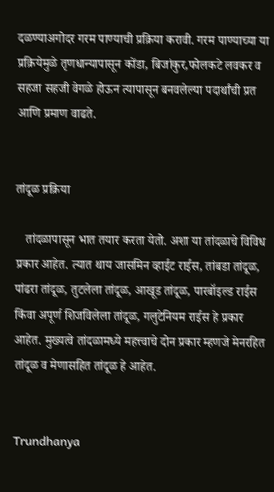दळण्याअगोदर गरम पाण्याची प्रक्रिया करावी. गरम पाण्याच्या या प्रक्रियेमुळे तृणधान्यापासून कोंडा, बिजांकुर,फोलकटे लवकर व सहजा सहजी वेगळे होऊन त्यापासून बनवलेल्या पदार्थांची प्रत आणि प्रमाण वाढते.


तांदूळ प्रक्रिया

   तांदळापासून भात तयार करता येतो. अशा या तांदळाचे विविध प्रकार आहेत. त्यात थाय जासमिन व्हाईट राईस, तांबडा तांदूळ, पांढरा तांदूळ, तुटलेला तांदूळ, आखूड तांदूळ, पारबॉइल्ड राईस किंवा अपूर्ण शिजविलेला तांदूळ, गलुटेनियम राईस हे प्रकार आहेत. मुख्यत्वे तांदळामध्ये महत्त्वाचे दोन प्रकार म्हणजे मेनरहित तांदूळ व मेणासहित तांदूळ हे आहेत.


Trundhanya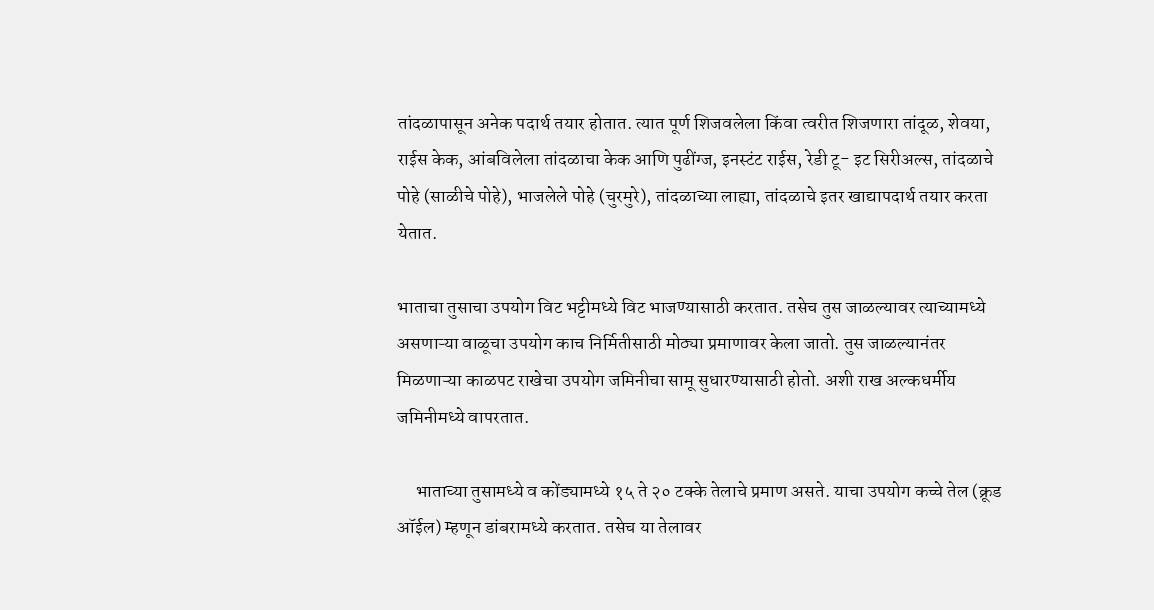तांदळापासून अनेक पदार्थ तयार होतात. त्यात पूर्ण शिजवलेला किंवा त्वरीत शिजणारा तांदूळ, शेवया, राईस केक, आंबविलेला तांदळाचा केक आणि पुढींग्ज, इनस्टंट राईस, रेडी टू- इट सिरीअल्स, तांदळाचे पोहे (साळीचे पोहे), भाजलेले पोहे (चुरमुरे), तांदळाच्या लाह्या, तांदळाचे इतर खाद्यापदार्थ तयार करता येतात.

भाताचा तुसाचा उपयोग विट भट्टीमध्ये विट भाजण्यासाठी करतात. तसेच तुस जाळल्यावर त्याच्यामध्ये असणाऱ्या वाळूचा उपयोग काच निर्मितीसाठी मोठ्या प्रमाणावर केला जातो. तुस जाळल्यानंतर मिळणाऱ्या काळपट राखेचा उपयोग जमिनीचा सामू सुधारण्यासाठी होतो. अशी राख अल्कधर्मीय जमिनीमध्ये वापरतात.

     भाताच्या तुसामध्ये व कोंड्यामध्ये १५ ते २० टक्के तेलाचे प्रमाण असते. याचा उपयोग कच्चे तेल (क्रूड ऑईल) म्हणून डांबरामध्ये करतात. तसेच या तेलावर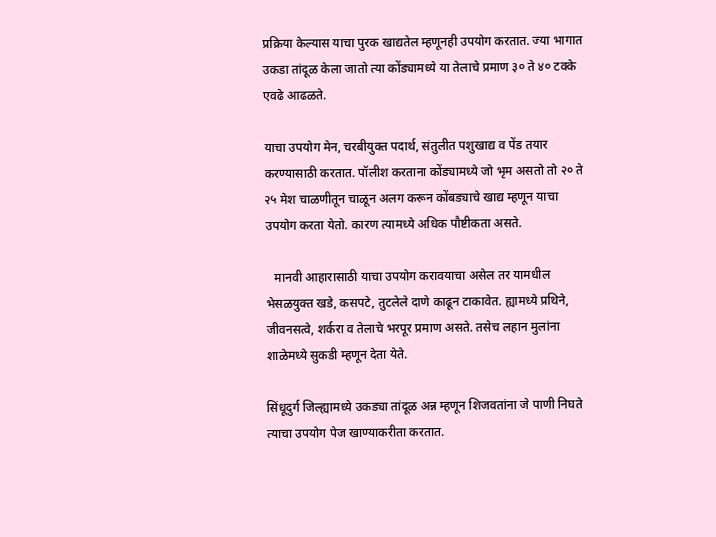प्रक्रिया केल्यास याचा पुरक खाद्यतेल म्हणूनही उपयोग करतात. ज्या भागात उकडा तांदूळ केला जातो त्या कोंड्यामध्ये या तेलाचे प्रमाण ३० ते ४० टक्के एवढे आढळते.

याचा उपयोग मेन, चरबीयुक्त पदार्थ, संतुलीत पशुखाद्य व पेंड तयार करण्यासाठी करतात. पॉलीश करताना कोंड्यामध्ये जो भृम असतो तो २० ते २५ मेश चाळणीतून चाळून अलग करून कोंबड्याचे खाद्य म्हणून याचा उपयोग करता येतो. कारण त्यामध्ये अधिक पौष्टीकता असते.

   मानवी आहारासाठी याचा उपयोग करावयाचा असेल तर यामधील भेसळयुक्त खडे, कसपटे, तुटलेले दाणे काढून टाकावेत. ह्यामध्ये प्रथिने, जीवनसत्वे, शर्करा व तेलाचे भरपूर प्रमाण असते. तसेच लहान मुलांना शाळेमध्ये सुकडी म्हणून देता येते.

सिंधूदुर्ग जिल्ह्यामध्ये उकड्या तांदूळ अन्न म्हणून शिजवतांना जे पाणी निघते त्याचा उपयोग पेज खाण्याकरीता करतात.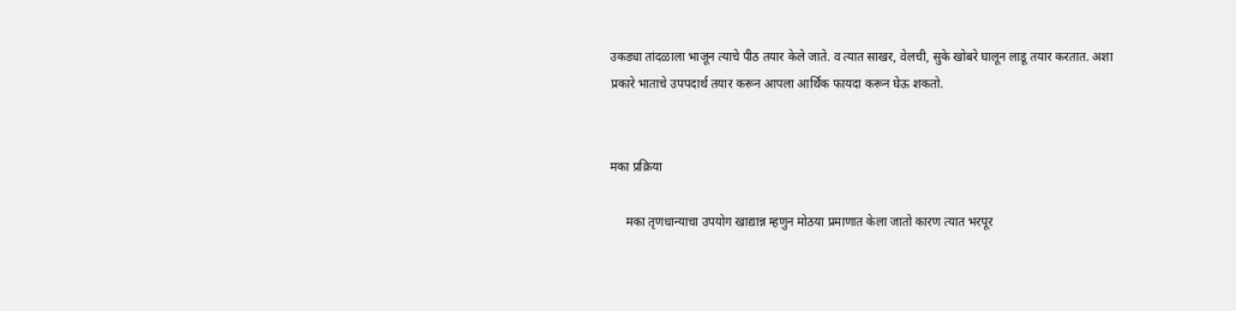उकड्या तांदळाला भाजून त्याचे पीठ तयार केले जाते. व त्यात साखर, वेलची, सुके खोबरे घालून लाडू तयार करतात. अशा प्रकारे भाताचे उपपदार्थ तयार करून आपला आर्थिक फायदा करून घेऊ शकतो.


मका प्रक्रिया

     मका तृणधान्याचा उपयोग खाद्यान्न म्हणुन मोठया प्रमाणात केला जातो कारण त्यात भरपूर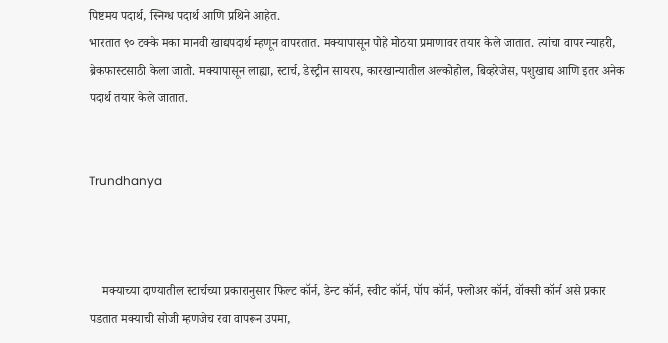पिष्टमय पदार्थ, स्निग्ध पदार्थ आणि प्रथिने आहेत.
भारतात ९० टक्के मका मानवी खाद्यपदार्थ म्हणून वापरतात. मक्यापासून पोहे मोठया प्रमाणावर तयार केले जातात. त्यांचा वापर न्याहरी, ब्रेकफास्टसाठी केला जातो. मक्यापासून लाह्या, स्टार्च, डेस्ट्रीन सायरप, कारखान्यातील अल्कोहोल, बिव्हरेजेस, पशुखाद्य आणि इतर अनेक पदार्थ तयार केले जातात.


Trundhanya



    मक्याच्या दाण्यातील स्टार्चच्या प्रकारानुसार फिल्ट कॉर्न, डेन्ट कॉर्न, स्वीट कॉर्न, पॉप कॉर्न, फ्लोअर कॉर्न, वॉक्सी कॉर्न असे प्रकार पडतात मक्याची सोजी म्हणजेच रवा वापरून उपमा,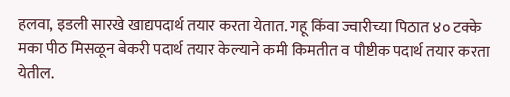हलवा, इडली सारखे खाद्यपदार्थ तयार करता येतात. गहू किंवा ज्वारीच्या पिठात ४० टक्के मका पीठ मिसळून बेकरी पदार्थ तयार केल्याने कमी किमतीत व पौष्टीक पदार्थ तयार करता येतील.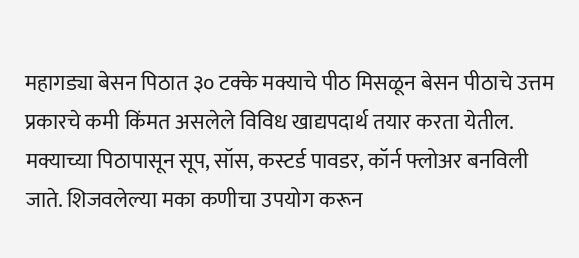महागड्या बेसन पिठात ३० टक्के मक्याचे पीठ मिसळून बेसन पीठाचे उत्तम प्रकारचे कमी किंमत असलेले विविध खाद्यपदार्थ तयार करता येतील. मक्याच्या पिठापासून सूप, सॉस, कस्टर्ड पावडर, कॉर्न फ्लोअर बनविली जाते. शिजवलेल्या मका कणीचा उपयोग करून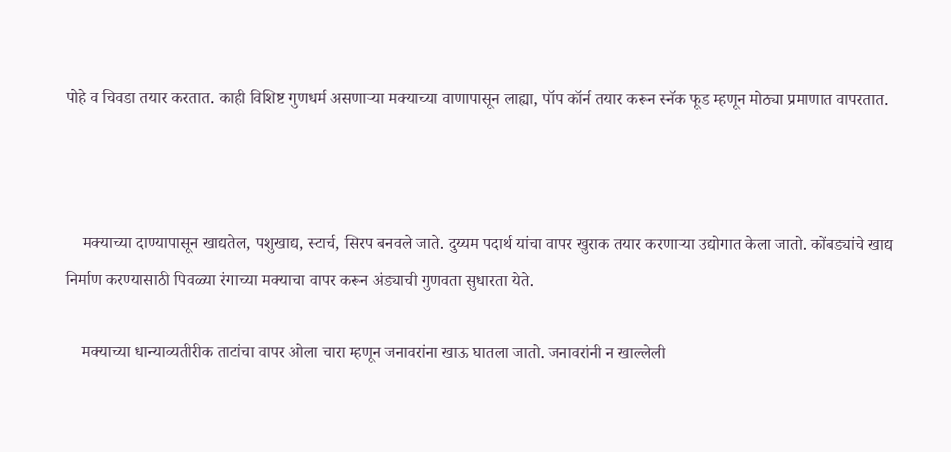पोहे व चिवडा तयार करतात. काही विशिष्ट गुणधर्म असणाऱ्या मक्याच्या वाणापासून लाह्या, पॉप कॉर्न तयार करून स्नॅक फूड म्हणून मोठ्या प्रमाणात वापरतात.



    मक्याच्या दाण्यापासून खाद्यतेल, पशुखाद्य, स्टार्च, सिरप बनवले जाते. दुय्यम पदार्थ यांचा वापर खुराक तयार करणाऱ्या उद्योगात केला जातो. कोंबड्यांचे खाद्य निर्माण करण्यासाठी पिवळ्या रंगाच्या मक्याचा वापर करून अंड्याची गुणवता सुधारता येते.

    मक्याच्या धान्याव्यतीरीक ताटांचा वापर ओला चारा म्हणून जनावरांना खाऊ घातला जातो. जनावरांनी न खाल्लेली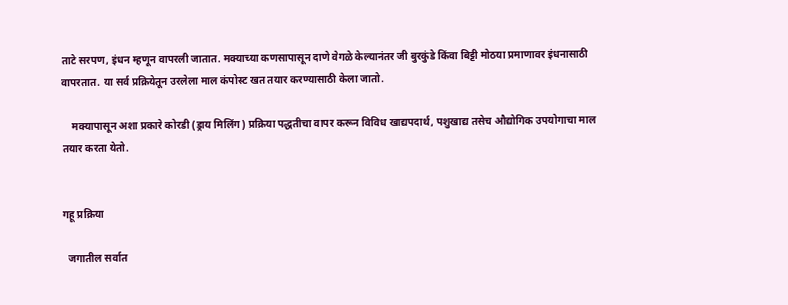ताटे सरपण, इंधन म्हणून वापरली जातात. मक्याच्या कणसापासून दाणे वेगळे केल्यानंतर जी बुरकुंडे किंवा बिट्टी मोठया प्रमाणावर इंधनासाठी वापरतात. या सर्व प्रक्रियेतून उरलेला माल कंपोस्ट खत तयार करण्यासाठी केला जातो.

    मक्यापासून अशा प्रकारे कोरडी (ड्राय मिलिंग) प्रक्रिया पद्धतीचा वापर करून विविध खाद्यपदार्थ, पशुखाद्य तसेच औद्योगिक उपयोगाचा माल तयार करता येतो.


गहू प्रक्रिया

  जगातील सर्वात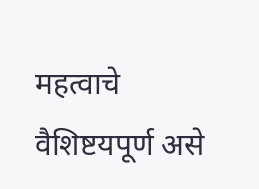महत्वाचे वैशिष्टयपूर्ण असे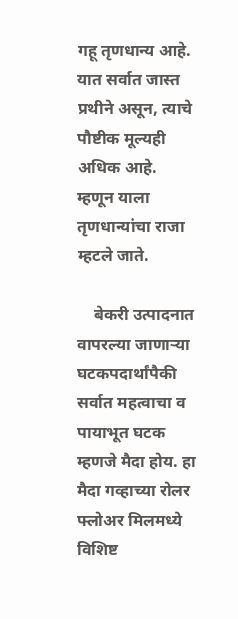गहू तृणधान्य आहे. यात सर्वात जास्त प्रथीने असून, त्याचे पौष्टीक मूल्यही अधिक आहे. म्हणून याला तृणधान्यांचा राजा म्हटले जाते.

    बेकरी उत्पादनात वापरल्या जाणाऱ्या घटकपदार्थांपैकी सर्वात महत्वाचा व पायाभूत घटक म्हणजे मैदा होय. हा मैदा गव्हाच्या रोलर फ्लोअर मिलमध्ये विशिष्ट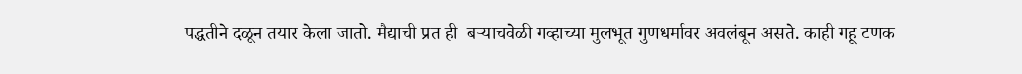पद्धतीने दळून तयार केला जातो. मैद्याची प्रत ही  बऱ्याचवेळी गव्हाच्या मुलभूत गुणधर्मावर अवलंबून असते. काही गहू टणक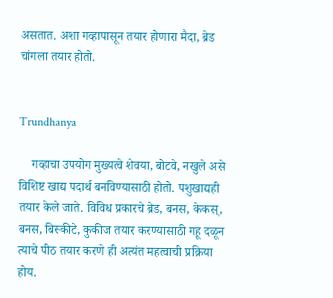असतात. अशा गव्हापासून तयार होणारा मैदा, ब्रेड चांगला तयार होतो.


Trundhanya

    गव्हाचा उपयोग मुख्यत्वे शेवया, बोटवे, नखुले असे विशिष्ट खाद्य पदार्थ बनविण्यासाठी होतो. पशुखाद्यही तयार केले जाते. विविध प्रकारचे ब्रेड, बनस, केकस्, बनस, बिस्कीटे, कुकीज तयार करण्यासाठी गहू दळून त्याचे पीठ तयार करणे ही अत्यंत महत्वाची प्रक्रिया होय.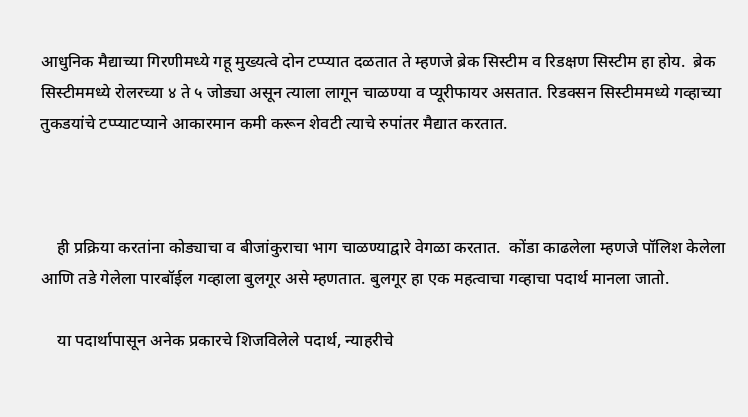आधुनिक मैद्याच्या गिरणीमध्ये गहू मुख्यत्वे दोन टप्प्यात दळतात ते म्हणजे ब्रेक सिस्टीम व रिडक्षण सिस्टीम हा होय.  ब्रेक सिस्टीममध्ये रोलरच्या ४ ते ५ जोड्या असून त्याला लागून चाळण्या व प्यूरीफायर असतात. रिडक्सन सिस्टीममध्ये गव्हाच्या तुकडयांचे टप्प्याटप्याने आकारमान कमी करून शेवटी त्याचे रुपांतर मैद्यात करतात.



    ही प्रक्रिया करतांना कोड्याचा व बीजांकुराचा भाग चाळण्याद्वारे वेगळा करतात.  कोंडा काढलेला म्हणजे पॉलिश केलेला आणि तडे गेलेला पारबॉईल गव्हाला बुलगूर असे म्हणतात. बुलगूर हा एक महत्वाचा गव्हाचा पदार्थ मानला जातो.

    या पदार्थापासून अनेक प्रकारचे शिजविलेले पदार्थ, न्याहरीचे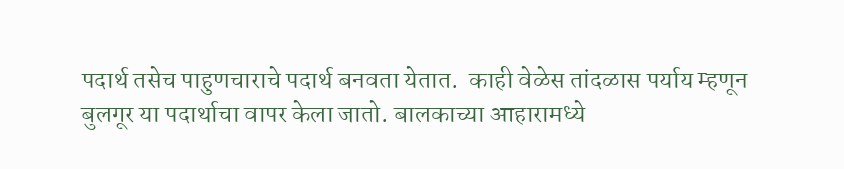पदार्थ तसेच पाहुणचाराचे पदार्थ बनवता येतात.  काही वेळेस तांदळास पर्याय म्हणून बुलगूर या पदार्थाचा वापर केला जातो. बालकाच्या आहारामध्ये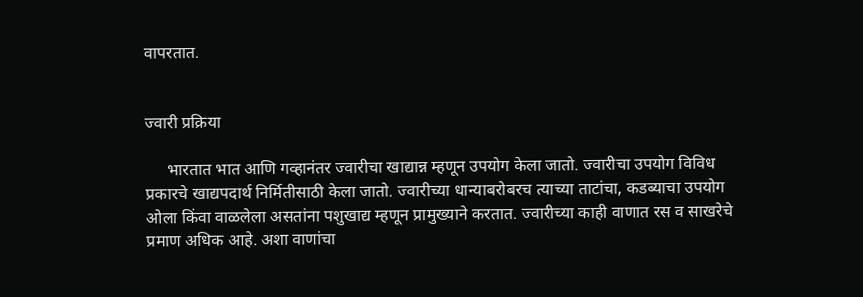वापरतात.


ज्वारी प्रक्रिया

     भारतात भात आणि गव्हानंतर ज्वारीचा खाद्यान्न म्हणून उपयोग केला जातो. ज्वारीचा उपयोग विविध प्रकारचे खाद्यपदार्थ निर्मितीसाठी केला जातो. ज्वारीच्या धान्याबरोबरच त्याच्या ताटांचा, कडब्याचा उपयोग ओला किंवा वाळलेला असतांना पशुखाद्य म्हणून प्रामुख्याने करतात. ज्वारीच्या काही वाणात रस व साखरेचे प्रमाण अधिक आहे. अशा वाणांचा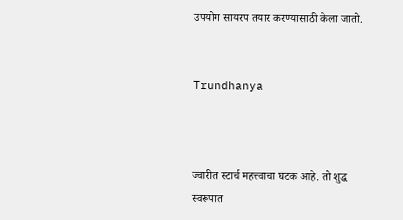उपयोग सायरप तयार करण्यासाठी केला जातो.


Trundhanya



ज्वारीत स्टार्च महत्त्वाचा घटक आहे. तो शुद्ध स्वरूपात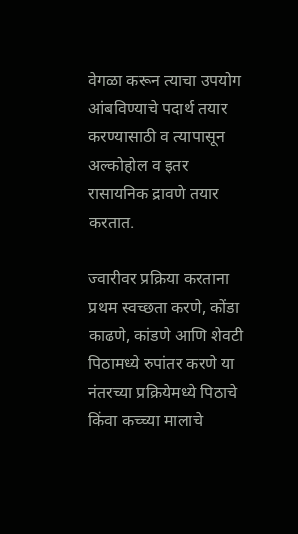वेगळा करून त्याचा उपयोग आंबविण्याचे पदार्थ तयार करण्यासाठी व त्यापासून अल्कोहोल व इतर रासायनिक द्रावणे तयार करतात.

ज्वारीवर प्रक्रिया करताना प्रथम स्वच्छता करणे, कोंडा काढणे, कांडणे आणि शेवटी पिठामध्ये रुपांतर करणे या नंतरच्या प्रक्रियेमध्ये पिठाचे किंवा कच्च्या मालाचे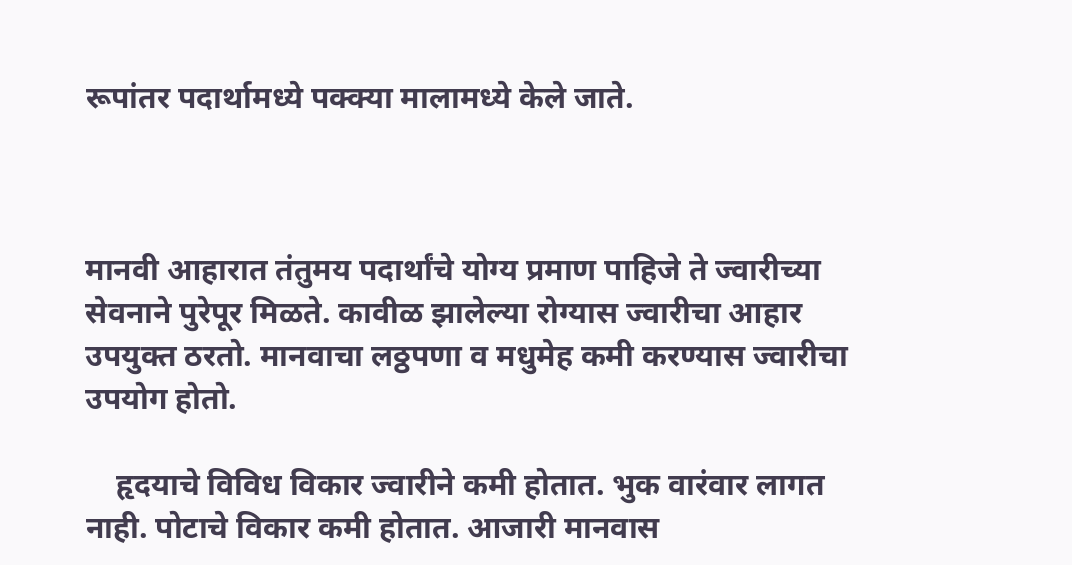रूपांतर पदार्थामध्ये पक्क्या मालामध्ये केले जाते.



मानवी आहारात तंतुमय पदार्थांचे योग्य प्रमाण पाहिजे ते ज्वारीच्या सेवनाने पुरेपूर मिळते. कावीळ झालेल्या रोग्यास ज्वारीचा आहार उपयुक्त ठरतो. मानवाचा लठ्ठपणा व मधुमेह कमी करण्यास ज्वारीचा उपयोग होतो.

    हृदयाचे विविध विकार ज्वारीने कमी होतात. भुक वारंवार लागत नाही. पोटाचे विकार कमी होतात. आजारी मानवास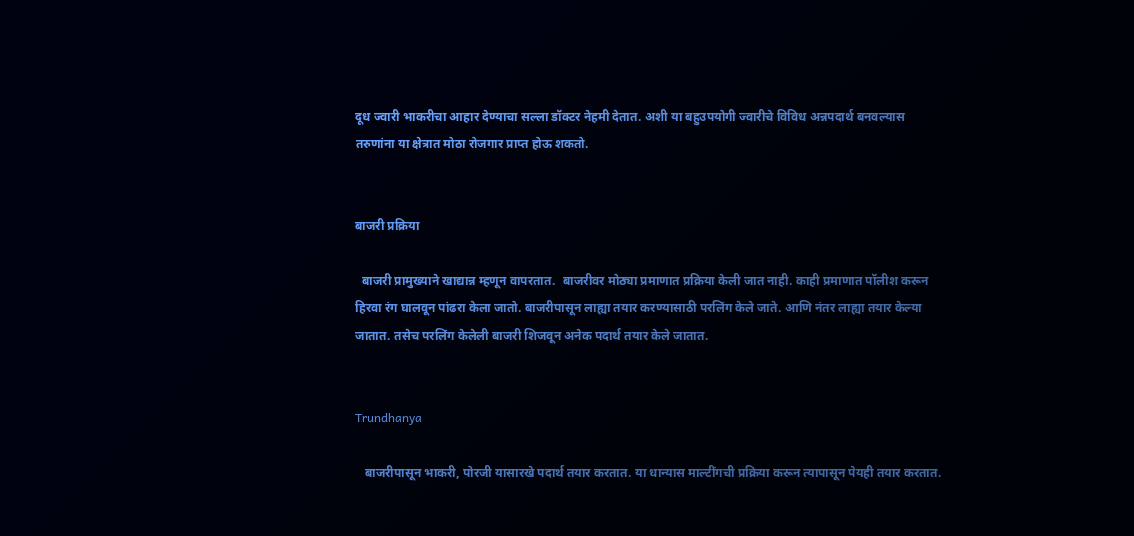दूध ज्वारी भाकरीचा आहार देण्याचा सल्ला डॉक्टर नेहमी देतात. अशी या बहुउपयोगी ज्वारीचे विविध अन्नपदार्थ बनवल्यास तरुणांना या क्षेत्रात मोठा रोजगार प्राप्त होऊ शकतो.


बाजरी प्रक्रिया

  बाजरी प्रामुख्याने खाद्यान्न म्हणून वापरतात.  बाजरीवर मोठ्या प्रमाणात प्रक्रिया केली जात नाही. काही प्रमाणात पॉलीश करून हिरवा रंग घालवून पांढरा केला जातो. बाजरीपासून लाह्या तयार करण्यासाठी परलिंग केले जाते. आणि नंतर लाह्या तयार केल्या जातात. तसेच परलिंग केलेली बाजरी शिजवून अनेक पदार्थ तयार केले जातात.


Trundhanya

   बाजरीपासून भाकरी, पोरजी यासारखे पदार्थ तयार करतात. या धान्यास माल्टींगची प्रक्रिया करून त्यापासून पेयही तयार करतात.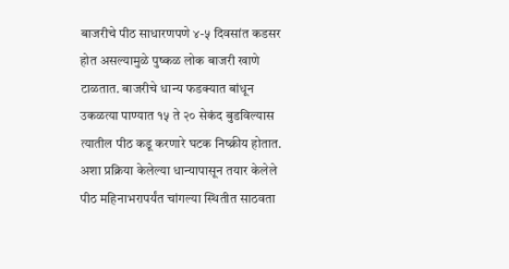बाजरीचे पीठ साधारणपणे ४-५ दिवसांत कडसर होत असल्यामुळे पुष्कळ लोक बाजरी खाणे टाळतात. बाजरीचे धान्य फडक्यात बांधून उकळत्या पाण्यात १५ ते २० सेकंद बुडविल्यास त्यातील पीठ कडू करणारे घटक निष्क्रीय होतात. अशा प्रक्रिया केलेल्या धान्यापासून तयार केलेले पीठ महिनाभरापर्यंत चांगल्या स्थितीत साठवता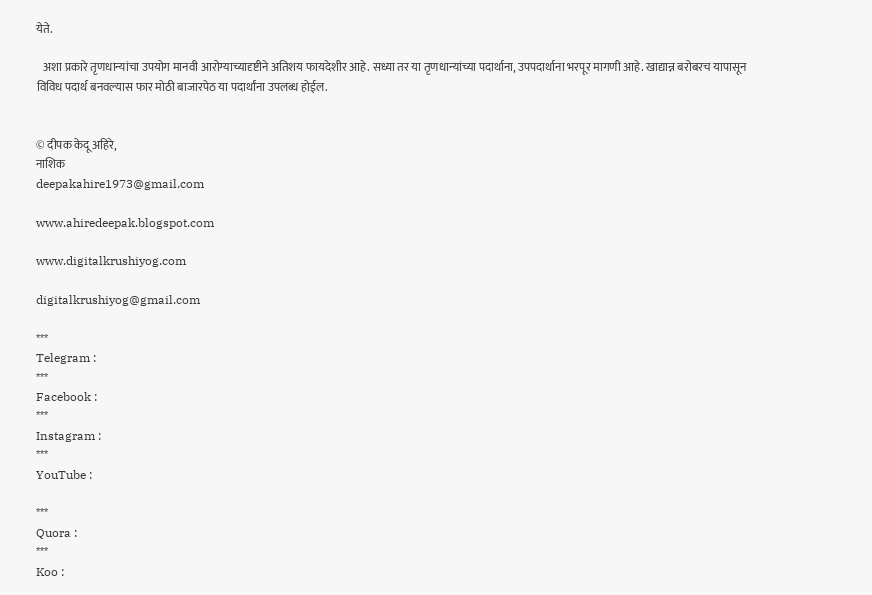येते.

   अशा प्रकारे तृणधान्यांचा उपयोग मानवी आरोग्याच्यादृष्टीने अतिशय फायदेशीर आहे. सध्या तर या तृणधान्यांच्या पदार्थाना, उपपदार्थाना भरपूर मागणी आहे. खाद्यान्न बरोबरच यापासून विविध पदार्थ बनवल्यास फार मोठी बाजारपेठ या पदार्थांना उपलब्ध होईल.


© दीपक केदू अहिरे,
नाशिक
deepakahire1973@gmail.com

www.ahiredeepak.blogspot.com

www.digitalkrushiyog.com

digitalkrushiyog@gmail.com

***
Telegram :
***
Facebook :
***
Instagram :
***
YouTube :

***
Quora :
***
Koo :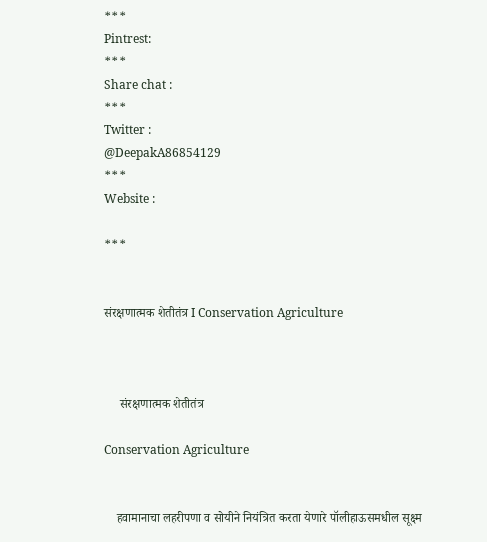***
Pintrest:
***
Share chat :
***
Twitter :
@DeepakA86854129
***
Website :

***


संरक्षणात्मक शेतीतंत्र I Conservation Agriculture



     संरक्षणात्मक शेतीतंत्र

Conservation Agriculture


    हवामानाचा लहरीपणा व सोयीने नियंत्रित करता येणारे पॉलीहाऊसमधील सूक्ष्म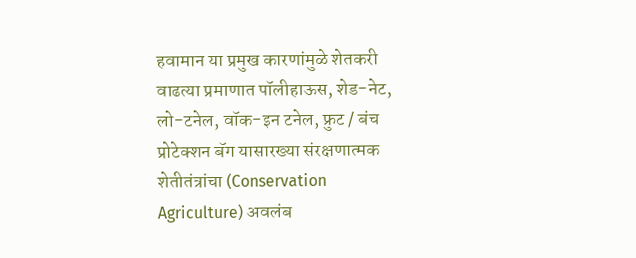हवामान या प्रमुख कारणांमुळे शेतकरी वाढत्या प्रमाणात पॉलीहाऊस, शेड-नेट, लो-टनेल, वॉक-इन टनेल, फ्रुट / बंच प्रोटेक्शन बॅग यासारख्या संरक्षणात्मक शेतीतंत्रांचा (Conservation Agriculture) अवलंब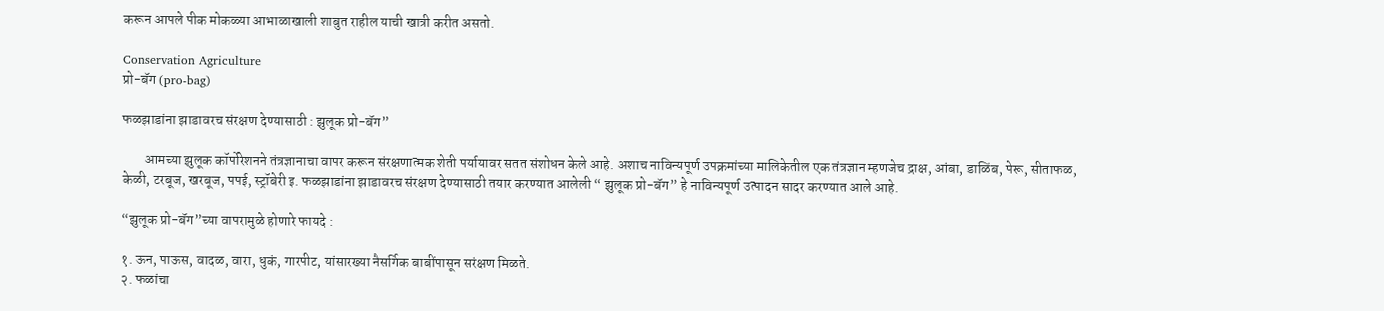करून आपले पीक मोकळ्या आभाळाखाली शाबुत राहील याची खात्री करीत असतो.

Conservation Agriculture
प्रो-बॅग (pro-bag)

फळझाडांना झाडावरच संरक्षण देण्यासाठी : झुलूक प्रो-बॅग”

        आमच्या झुलूक कॉर्पोरेशनने तंत्रज्ञानाचा वापर करून संरक्षणात्मक शेती पर्यायावर सतत संशोधन केले आहे. अशाच नाविन्यपूर्ण उपक्रमांच्या मालिकेतील एक तंत्रज्ञान म्हणजेच द्राक्ष, आंबा, डाळिंब, पेरू, सीताफळ, केळी, टरबूज, खरबूज, पपई, स्ट्रॉबेरी इ. फळझाडांना झाडावरच संरक्षण देण्यासाठी तयार करण्यात आलेली “ झुलूक प्रो-बॅग” हे नाविन्यपूर्ण उत्पादन सादर करण्यात आले आहे.

“झुलूक प्रो-बॅग”च्या वापरामुळे होणारे फायदे :

१. ऊन, पाऊस, वादळ, वारा, धुकं, गारपीट, यांसारख्या नैसर्गिक बाबींपासून सरंक्षण मिळते.
२. फळांचा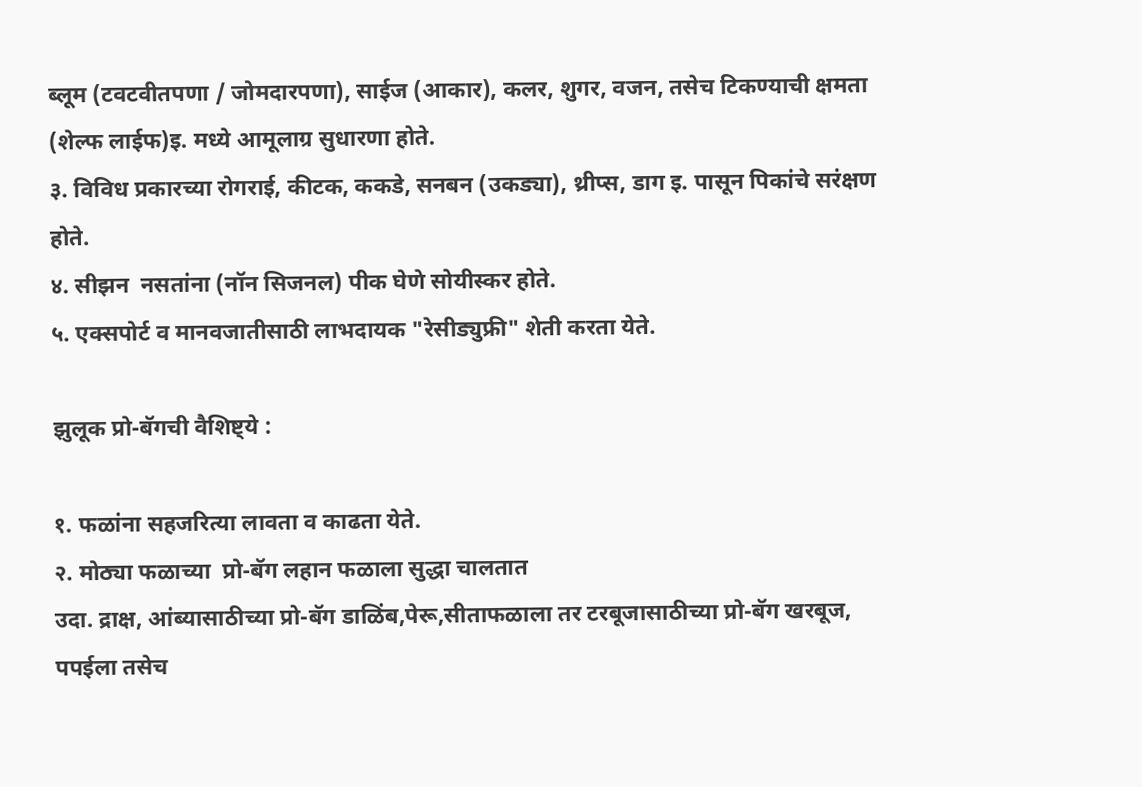ब्लूम (टवटवीतपणा / जोमदारपणा), साईज (आकार), कलर, शुगर, वजन, तसेच टिकण्याची क्षमता
(शेल्फ लाईफ)इ. मध्ये आमूलाग्र सुधारणा होते.
३. विविध प्रकारच्या रोगराई, कीटक, ककडे, सनबन (उकड्या), थ्रीप्स, डाग इ. पासून पिकांचे सरंक्षण होते.
४. सीझन  नसतांना (नॉन सिजनल) पीक घेणे सोयीस्कर होते.
५. एक्सपोर्ट व मानवजातीसाठी लाभदायक "रेसीड्युफ्री" शेती करता येते.

झुलूक प्रो-बॅगची वैशिष्ट्ये :

१. फळांना सहजरित्या लावता व काढता येते.
२. मोठ्या फळाच्या  प्रो-बॅग लहान फळाला सुद्धा चालतात
उदा. द्राक्ष, आंब्यासाठीच्या प्रो-बॅग डाळिंब,पेरू,सीताफळाला तर टरबूजासाठीच्या प्रो-बॅग खरबूज, पपईला तसेच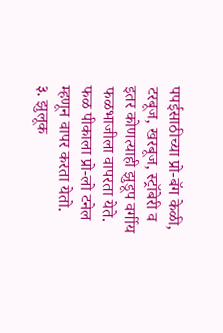पपईसाठीच्या प्रो-बॅग केळी, टरबूज, खरबूज, स्ट्रॉबेरी व इतर कोणत्याही झुडूप वर्गीय फळभाजीला वापरता येते. फळ पीकाला प्रो-लो टनेल म्हणून वापर करता येतो.
३. झुलूक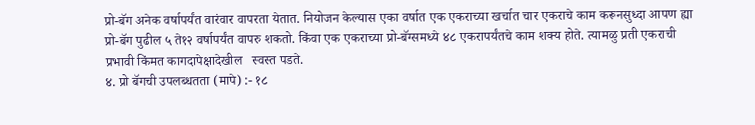प्रो-बॅग अनेक वर्षापर्यंत वारंवार वापरता येतात. नियोजन केल्यास एका वर्षात एक एकराच्या खर्चात चार एकराचे काम करूनसुध्दा आपण ह्या प्रो-बॅग पुढील ५ ते१२ वर्षापर्यंत वापरु शकतो. किंवा एक एकराच्या प्रो-बॅग्समध्ये ४८ एकरापर्यंतचे काम शक्य होते. त्यामळु प्रती एकराची प्रभावी किंमत कागदापेक्षादेखील   स्वस्त पडते.
४. प्रो बॅगची उपलब्धतता (मापे) :- १८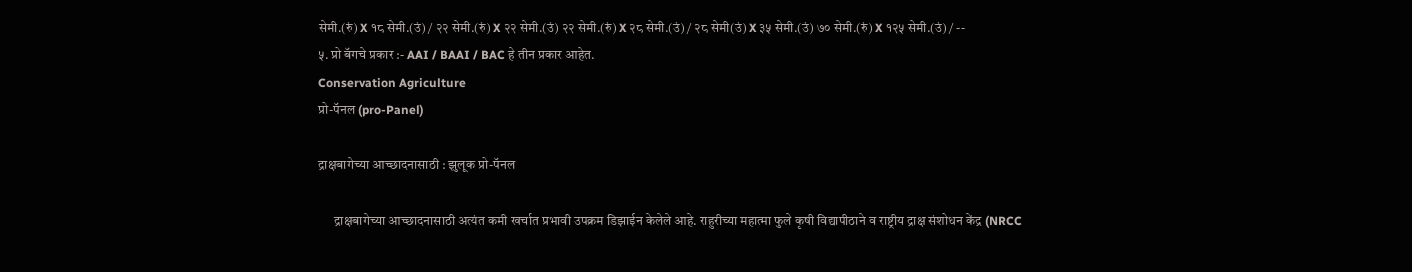सेमी.(रुं) X १८ सेमी.(उं) / २२ सेमी.(रुं) X २२ सेमी.(उं) २२ सेमी.(रुं) X २८ सेमी.(उं) / २८ सेमी(उं) X ३५ सेमी.(उं) ७० सेमी.(रुं) X १२५ सेमी.(उं) / --
५. प्रो बॅगचे प्रकार :- AAI / BAAI / BAC हे तीन प्रकार आहेत.
Conservation Agriculture
प्रो-पॅनल (pro-Panel)

द्राक्षबागेच्या आच्छादनासाठी : झुलूक प्रो-पॅनल

      द्राक्षबागेच्या आच्छादनासाठी अत्यंत कमी खर्चात प्रभावी उपक्रम डिझाईन केलेले आहे. राहुरीच्या महात्मा फुले कृषी विद्यापीठाने व राष्ट्रीय द्राक्ष संशोधन केंद्र (NRCC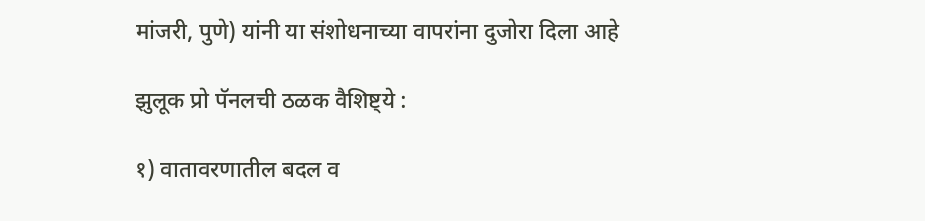मांजरी, पुणे) यांनी या संशोधनाच्या वापरांना दुजोरा दिला आहे

झुलूक प्रो पॅनलची ठळक वैशिष्ट्ये :

१) वातावरणातील बदल व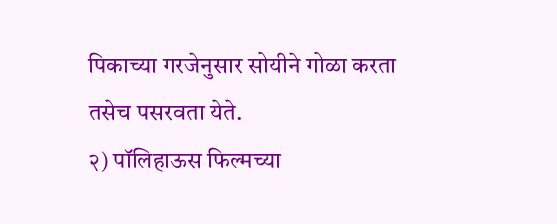पिकाच्या गरजेनुसार सोयीने गोळा करता तसेच पसरवता येते.
२) पॉलिहाऊस फिल्मच्या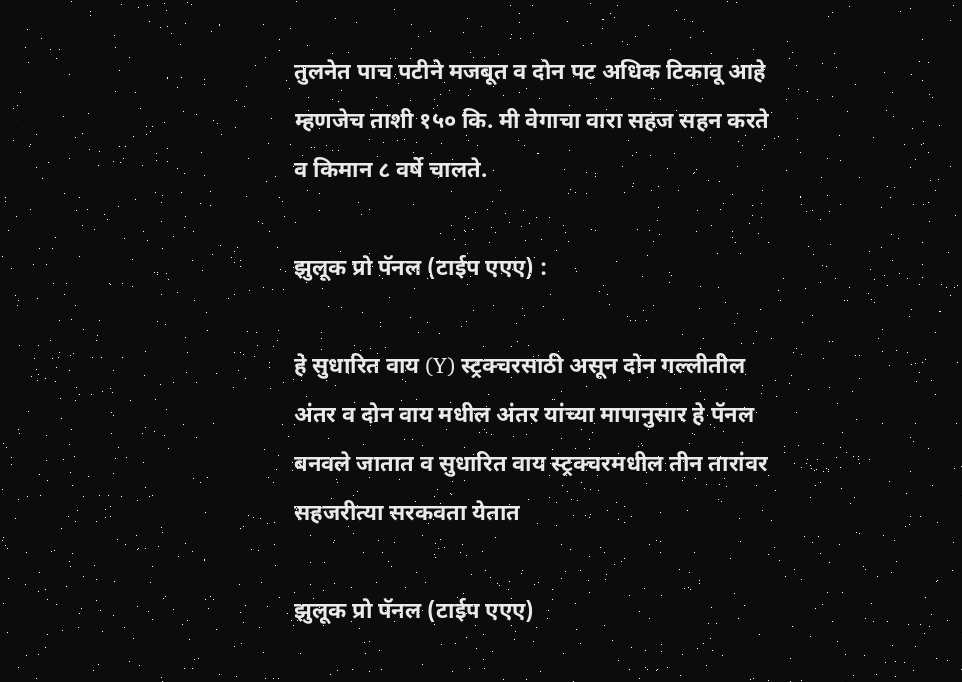तुलनेत पाच पटीने मजबूत व दोन पट अधिक टिकावू आहे म्हणजेच ताशी १५० कि. मी वेगाचा वारा सहज सहन करते व किमान ८ वर्षे चालते.

झुलूक प्रो पॅनल (टाईप एएए) :

हे सुधारित वाय (Y) स्ट्रक्चरसाठी असून दोन गल्लीतील अंतर व दोन वाय मधील अंतर यांच्या मापानुसार हे पॅनल बनवले जातात व सुधारित वाय स्ट्रक्चरमधील तीन तारांवर सहजरीत्या सरकवता येतात

झुलूक प्रो पॅनल (टाईप एएए)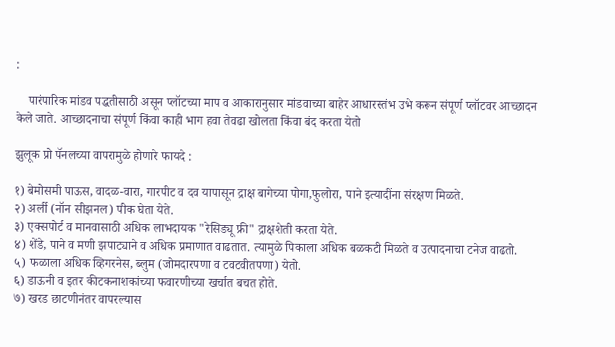:

    पारंपारिक मांडव पद्धतीसाठी असून प्लॉटच्या माप व आकारानुसार मांडवाच्या बाहेर आधारस्तंभ उभे करून संपूर्ण प्लॉटवर आच्छादन केले जाते. आच्छादनाचा संपूर्ण किंवा काही भाग हवा तेवढा खोलता किंवा बंद करता येतो

झुलूक प्रो पॅनलच्या वापरामुळे होणारे फायदे :

१) बेमोसमी पाऊस, वादळ-वारा, गारपीट व दव यापासून द्राक्ष बागेच्या पोगा,फुलोरा, पाने इत्यादींना संरक्षण मिळते.
२) अर्ली (नॉन सीझनल) पीक घेता येते.
३) एक्सपोर्ट व मानवासाठी अधिक लाभदायक "रेसिड्यू फ्री" द्राक्षशेती करता येते.
४) शेंडे, पाने व मणी झपाट्याने व अधिक प्रमाणात वाढतात. त्यामुळे पिकाला अधिक बळकटी मिळते व उत्पादनाचा टनेज वाढतो.
५) फळाला अधिक व्हिगरनेस, ब्लुम (जोमदारपणा व टवटवीतपणा) येतो.
६) डाऊनी व इतर कीटकनाशकांच्या फवारणीच्या खर्चात बचत होते.
७) खरड छाटणीनंतर वापरल्यास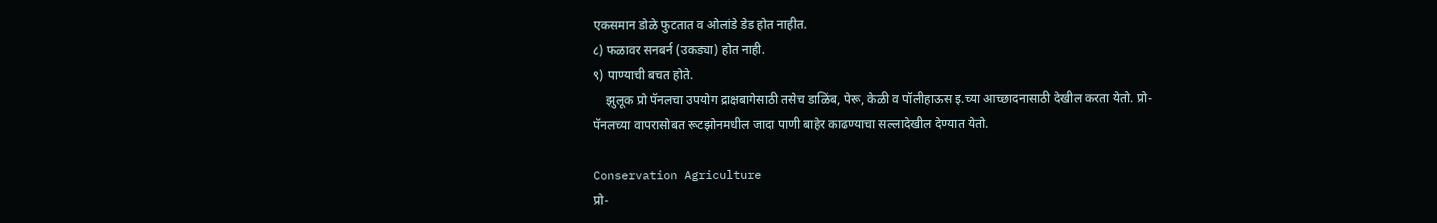एकसमान डोळे फुटतात व ओलांडे डेड होत नाहीत.
८) फळावर सनबर्न (उकड्या) होत नाही.
९) पाण्याची बचत होते.
    झुलूक प्रो पॅनलचा उपयोग द्राक्षबागेसाठी तसेच डाळिंब, पेरू, केळी व पॉलीहाऊस इ.च्या आच्छादनासाठी देखील करता येतो. प्रो-पॅनलच्या वापरासोबत रूटझोनमधील जादा पाणी बाहेर काढण्याचा सल्लादेखील देण्यात येतो.

Conservation Agriculture
प्रो-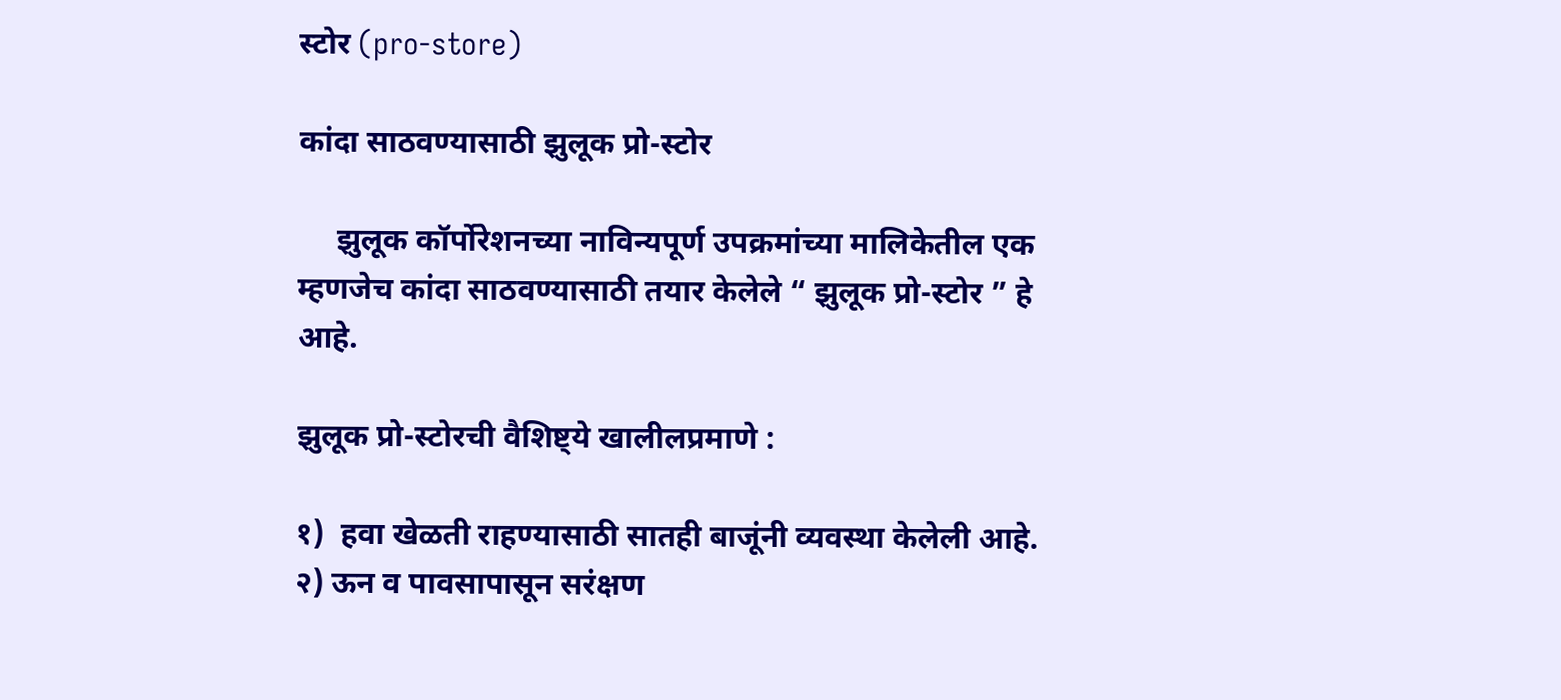स्टोर (pro-store)

कांदा साठवण्यासाठी झुलूक प्रो-स्टोर

     झुलूक कॉर्पोरेशनच्या नाविन्यपूर्ण उपक्रमांच्या मालिकेतील एक म्हणजेच कांदा साठवण्यासाठी तयार केलेले “ झुलूक प्रो-स्टोर ” हे आहे.

झुलूक प्रो-स्टोरची वैशिष्ट्ये खालीलप्रमाणे :

१)  हवा खेळती राहण्यासाठी सातही बाजूंनी व्यवस्था केलेली आहे.
२) ऊन व पावसापासून सरंक्षण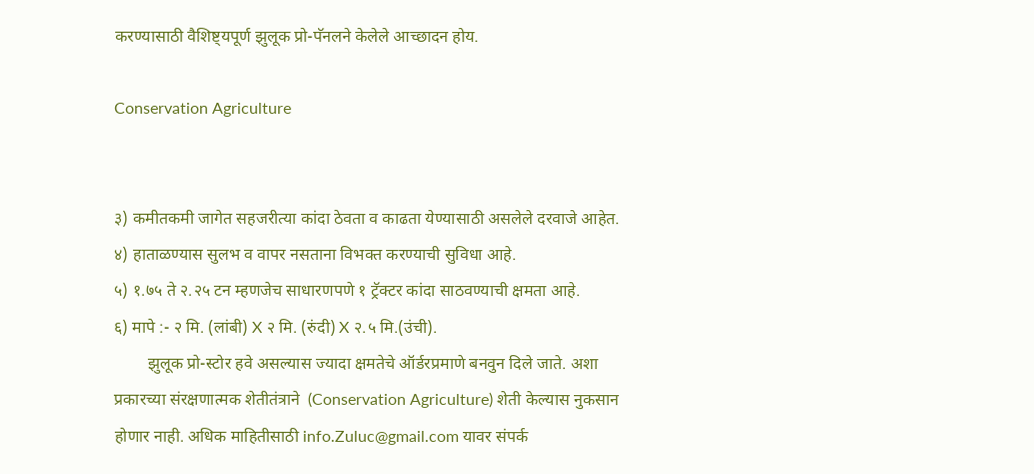करण्यासाठी वैशिष्ट्यपूर्ण झुलूक प्रो-पॅनलने केलेले आच्छादन होय.

Conservation Agriculture


३) कमीतकमी जागेत सहजरीत्या कांदा ठेवता व काढता येण्यासाठी असलेले दरवाजे आहेत.
४) हाताळण्यास सुलभ व वापर नसताना विभक्त करण्याची सुविधा आहे.
५) १.७५ ते २.२५ टन म्हणजेच साधारणपणे १ ट्रॅक्टर कांदा साठवण्याची क्षमता आहे.
६) मापे :- २ मि. (लांबी) X २ मि. (रुंदी) X २.५ मि.(उंची).
        झुलूक प्रो-स्टोर हवे असल्यास ज्यादा क्षमतेचे ऑर्डरप्रमाणे बनवुन दिले जाते. अशा प्रकारच्या संरक्षणात्मक शेतीतंत्राने  (Conservation Agriculture) शेती केल्यास नुकसान होणार नाही. अधिक माहितीसाठी info.Zuluc@gmail.com यावर संपर्क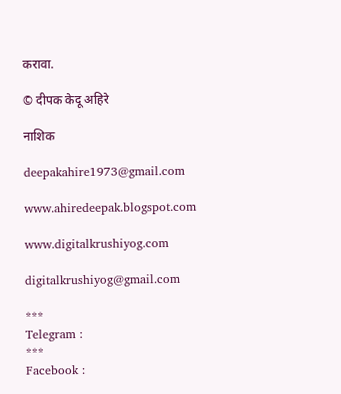करावा.

© दीपक केदू अहिरे

नाशिक

deepakahire1973@gmail.com

www.ahiredeepak.blogspot.com

www.digitalkrushiyog.com

digitalkrushiyog@gmail.com

***
Telegram :
***
Facebook :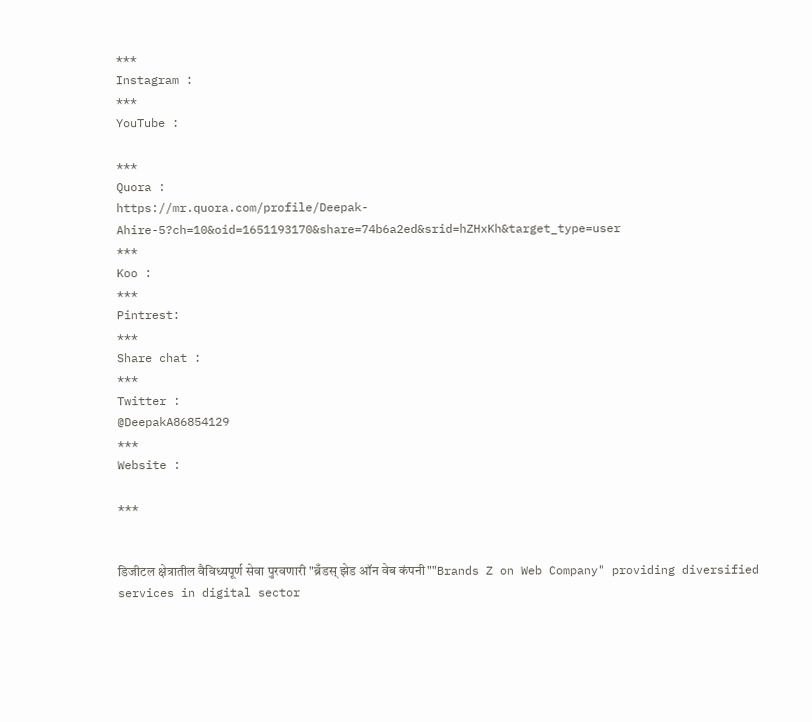***
Instagram :
***
YouTube :

***
Quora :
https://mr.quora.com/profile/Deepak-Ahire-5?ch=10&oid=1651193170&share=74b6a2ed&srid=hZHxKh&target_type=user
***
Koo :
***
Pintrest:
***
Share chat :
***
Twitter :
@DeepakA86854129
***
Website :

***


डिजीटल क्षेत्रातील वैविध्यपूर्ण सेवा पुरवणारी "ब्रँडस् झेड ऑन वेब कंपनी""Brands Z on Web Company" providing diversified services in digital sector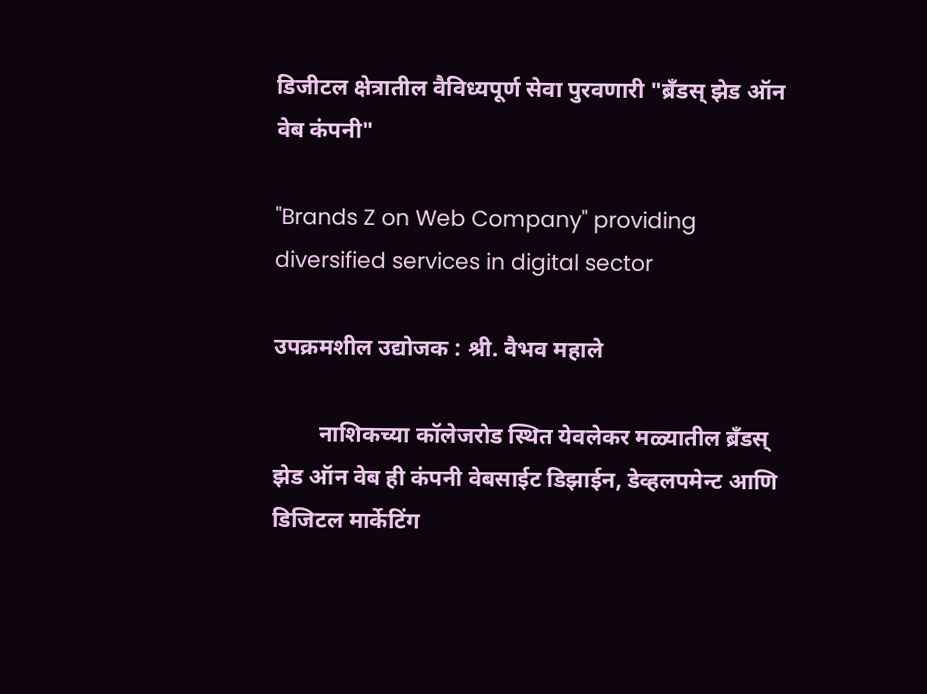डिजीटल क्षेत्रातील वैविध्यपूर्ण सेवा पुरवणारी "ब्रँडस् झेड ऑन वेब कंपनी"

"Brands Z on Web Company" providing diversified services in digital sector

उपक्रमशील उद्योजक : श्री. वैभव महाले

        नाशिकच्या कॉलेजरोड स्थित येवलेकर मळ्यातील ब्रँडस् झेड ऑन वेब ही कंपनी वेबसाईट डिझाईन, डेव्हलपमेन्ट आणि डिजिटल मार्केटिंग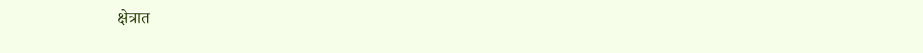क्षेत्रात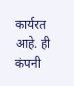कार्यरत आहे. ही कंपनी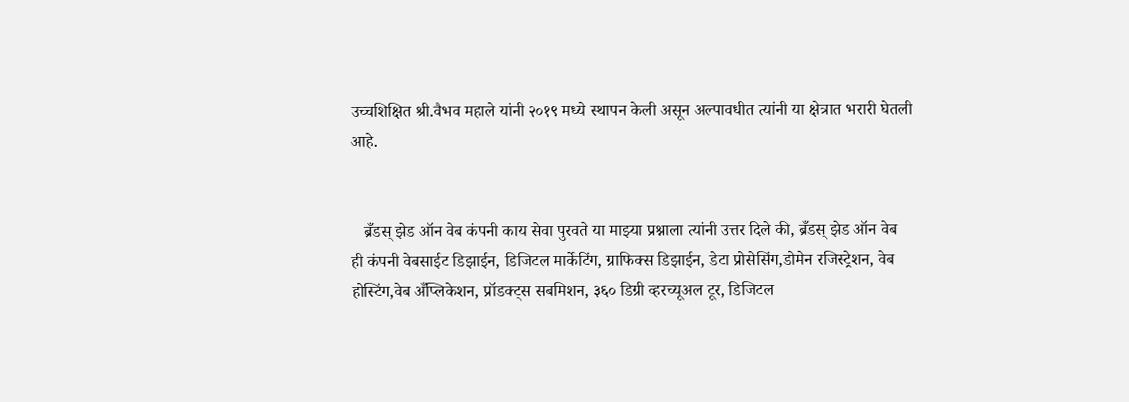उच्चशिक्षित श्री.वैभव महाले यांनी २०१९ मध्ये स्थापन केली असून अल्पावधीत त्यांनी या क्षेत्रात भरारी घेतली आहे.


   ब्रँडस् झेड ऑन वेब कंपनी काय सेवा पुरवते या माझ्या प्रश्नाला त्यांनी उत्तर दिले की, ब्रँडस् झेड ऑन वेब  ही कंपनी वेबसाईट डिझाईन, डिजिटल मार्केटिंग, ग्राफिक्स डिझाईन, डेटा प्रोसेसिंग,डोमेन रजिस्ट्रेशन, वेब होस्टिंग,वेब अँप्लिकेशन, प्रॉडक्ट्स सबमिशन, ३६० डिग्री व्हरच्यूअल टूर, डिजिटल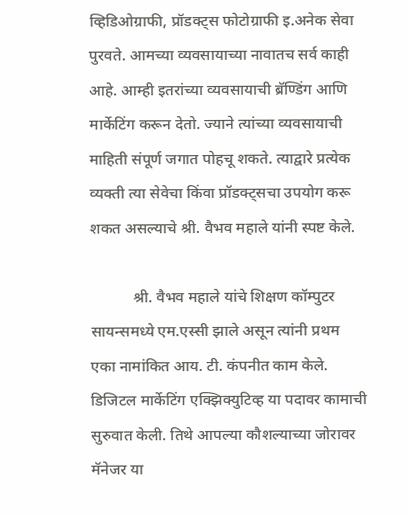व्हिडिओग्राफी, प्रॉडक्ट्स फोटोग्राफी इ.अनेक सेवा पुरवते. आमच्या व्यवसायाच्या नावातच सर्व काही आहे. आम्ही इतरांच्या व्यवसायाची ब्रॅण्डिंग आणि मार्केटिंग करून देतो. ज्याने त्यांच्या व्यवसायाची माहिती संपूर्ण जगात पोहचू शकते. त्याद्वारे प्रत्येक व्यक्ती त्या सेवेचा किंवा प्रॉडक्ट्सचा उपयोग करू शकत असल्याचे श्री. वैभव महाले यांनी स्पष्ट केले.

           श्री. वैभव महाले यांचे शिक्षण कॉम्पुटर सायन्समध्ये एम.एस्सी झाले असून त्यांनी प्रथम एका नामांकित आय. टी. कंपनीत काम केले. डिजिटल मार्केटिंग एक्झिक्युटिव्ह या पदावर कामाची सुरुवात केली. तिथे आपल्या कौशल्याच्या जोरावर मॅनेजर या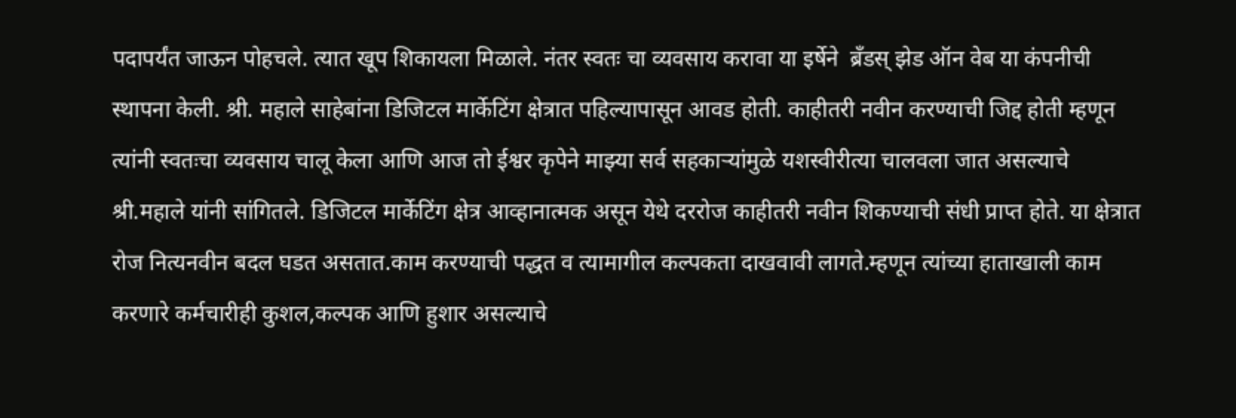पदापर्यंत जाऊन पोहचले. त्यात खूप शिकायला मिळाले. नंतर स्वतः चा व्यवसाय करावा या इर्षेने  ब्रँडस् झेड ऑन वेब या कंपनीची स्थापना केली. श्री. महाले साहेबांना डिजिटल मार्केटिंग क्षेत्रात पहिल्यापासून आवड होती. काहीतरी नवीन करण्याची जिद्द होती म्हणून त्यांनी स्वतःचा व्यवसाय चालू केला आणि आज तो ईश्वर कृपेने माझ्या सर्व सहकाऱ्यांमुळे यशस्वीरीत्या चालवला जात असल्याचे श्री.महाले यांनी सांगितले. डिजिटल मार्केटिंग क्षेत्र आव्हानात्मक असून येथे दररोज काहीतरी नवीन शिकण्याची संधी प्राप्त होते. या क्षेत्रात रोज नित्यनवीन बदल घडत असतात.काम करण्याची पद्धत व त्यामागील कल्पकता दाखवावी लागते.म्हणून त्यांच्या हाताखाली काम करणारे कर्मचारीही कुशल,कल्पक आणि हुशार असल्याचे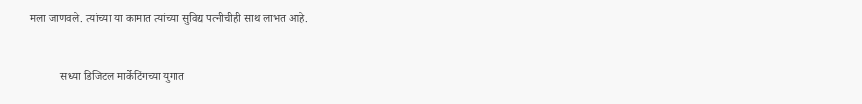मला जाणवले. त्यांच्या या कामात त्यांच्या सुविद्य पत्नीचीही साथ लाभत आहे.


           सध्या डिजिटल मार्केटिंगच्या युगात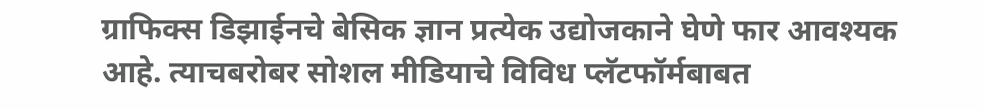ग्राफिक्स डिझाईनचे बेसिक ज्ञान प्रत्येक उद्योजकाने घेणे फार आवश्यक आहे. त्याचबरोबर सोशल मीडियाचे विविध प्लॅटफॉर्मबाबत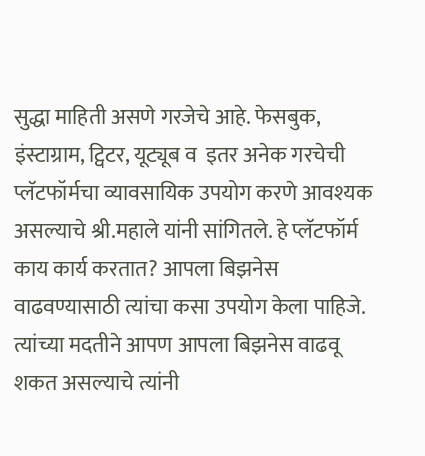सुद्धा माहिती असणे गरजेचे आहे. फेसबुक, इंस्टाग्राम, ट्विटर, यूट्यूब व  इतर अनेक गरचेची प्लॅटफॉर्मचा व्यावसायिक उपयोग करणे आवश्यक असल्याचे श्री.महाले यांनी सांगितले. हे प्लॅटफॉर्म काय कार्य करतात? आपला बिझनेस वाढवण्यासाठी त्यांचा कसा उपयोग केला पाहिजे. त्यांच्या मदतीने आपण आपला बिझनेस वाढवू शकत असल्याचे त्यांनी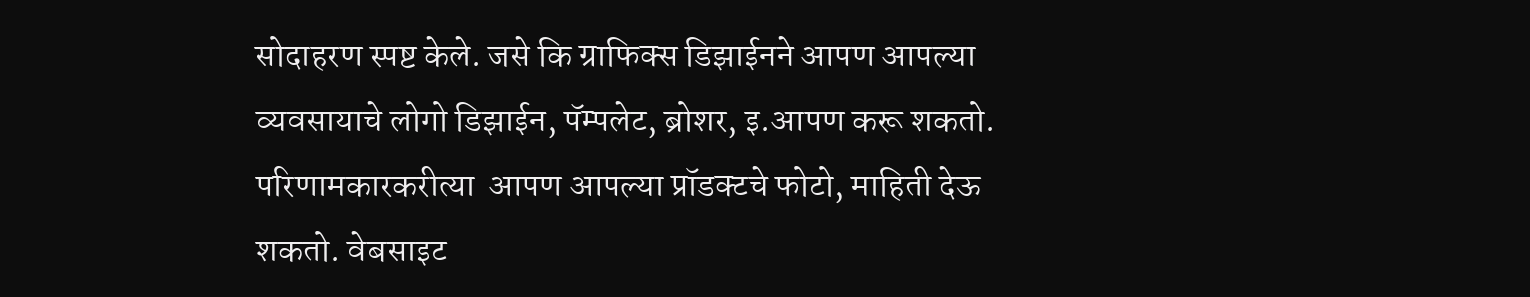सोदाहरण स्पष्ट केले. जसे कि ग्राफिक्स डिझाईनने आपण आपल्या व्यवसायाचे लोगो डिझाईन, पॅम्पलेट, ब्रोशर, इ.आपण करू शकतो. परिणामकारकरीत्या  आपण आपल्या प्रॉडक्टचे फोटो, माहिती देऊ शकतो. वेबसाइट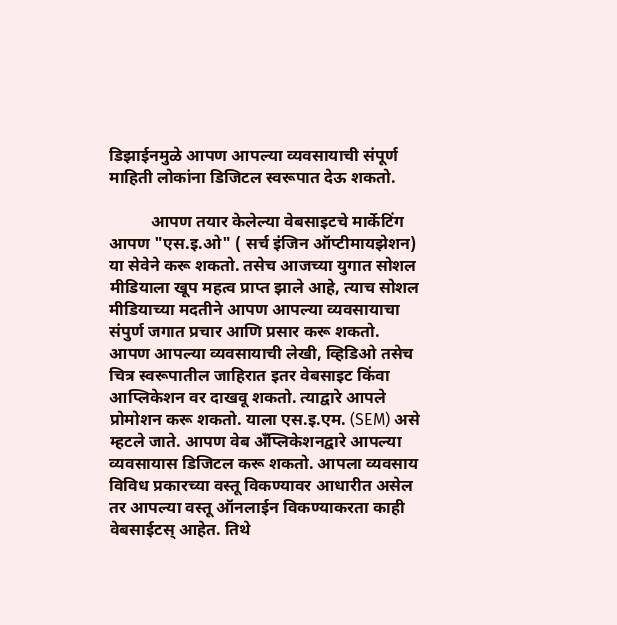डिझाईनमुळे आपण आपल्या व्यवसायाची संपूर्ण माहिती लोकांना डिजिटल स्वरूपात देऊ शकतो.

          आपण तयार केलेल्या वेबसाइटचे मार्केटिंग आपण "एस.इ.ओ" ( सर्च इंजिन ऑप्टीमायझेशन) या सेवेने करू शकतो. तसेच आजच्या युगात सोशल मीडियाला खूप महत्व प्राप्त झाले आहे, त्याच सोशल मीडियाच्या मदतीने आपण आपल्या व्यवसायाचा संपुर्ण जगात प्रचार आणि प्रसार करू शकतो. आपण आपल्या व्यवसायाची लेखी, व्हिडिओ तसेच चित्र स्वरूपातील जाहिरात इतर वेबसाइट किंवा आप्लिकेशन वर दाखवू शकतो. त्याद्वारे आपले प्रोमोशन करू शकतो. याला एस.इ.एम. (SEM) असे म्हटले जाते. आपण वेब अँप्लिकेशनद्वारे आपल्या व्यवसायास डिजिटल करू शकतो. आपला व्यवसाय विविध प्रकारच्या वस्तू विकण्यावर आधारीत असेल तर आपल्या वस्तू ऑनलाईन विकण्याकरता काही वेबसाईटस् आहेत. तिथे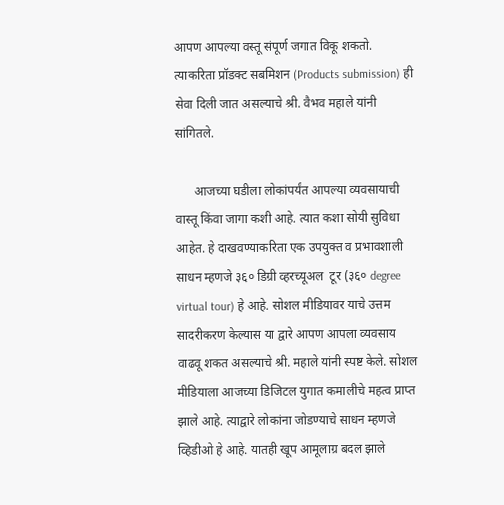आपण आपल्या वस्तू संपूर्ण जगात विकू शकतो. त्याकरिता प्रॉडक्ट सबमिशन (Products submission) ही सेवा दिली जात असल्याचे श्री. वैभव महाले यांनी सांगितले.

      आजच्या घडीला लोकांपर्यंत आपल्या व्यवसायाची वास्तू किंवा जागा कशी आहे. त्यात कशा सोयी सुविधा आहेत. हे दाखवण्याकरिता एक उपयुक्त व प्रभावशाली साधन म्हणजे ३६० डिग्री व्हरच्यूअल  टूर (३६० degree virtual tour) हे आहे. सोशल मीडियावर याचे उत्तम सादरीकरण केल्यास या द्वारे आपण आपला व्यवसाय वाढवू शकत असल्याचे श्री. महाले यांनी स्पष्ट केले. सोशल मीडियाला आजच्या डिजिटल युगात कमालीचे महत्व प्राप्त झाले आहे. त्याद्वारे लोकांना जोडण्याचे साधन म्हणजे व्हिडीओ हे आहे. यातही खूप आमूलाग्र बदल झाले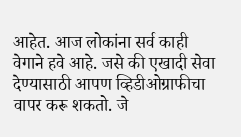आहेत. आज लोकांना सर्व काही वेगाने हवे आहे. जसे की एखादी सेवा देण्यासाठी आपण व्हिडीओग्राफीचा वापर करू शकतो. जे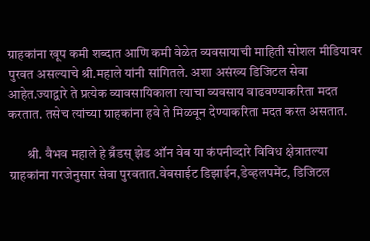ग्राहकांना खूप कमी शब्दात आणि कमी वेळेत व्यवसायाची माहिती सोशल मीडियावर पुरवत असल्याचे श्री.महाले यांनी सांगितले. अशा असंख्य डिजिटल सेवा आहेत.ज्याद्वारे ते प्रत्येक व्यावसायिकाला त्याचा व्यवसाय वाढवण्याकरिता मदत करतात. तसेच त्यांच्या ग्राहकांना हवे ते मिळवून देण्याकरिता मदत करत असतात.

       श्री. वैभव महाले हे ब्रँडस् झेड ऑन वेब या कंपनीव्दारे विविध क्षेत्रातल्या ग्राहकांना गरजेनुसार सेवा पुरवतात.वेबसाईट डिझाईन,डेव्हलपमेंट, डिजिटल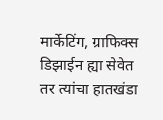मार्केटिंग, ग्राफिक्स डिझाईन ह्या सेवेत तर त्यांचा हातखंडा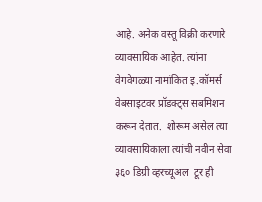आहे. अनेक वस्तू विक्री करणारे व्यावसायिक आहेत. त्यांना वेगवेगळ्या नामांकित इ.कॉमर्स वेबसाइटवर प्रॉडक्ट्स सबमिशन करून देतात.  शोरूम असेल त्या व्यावसायिकाला त्यांची नवीन सेवा ३६० डिग्री व्हरच्यूअल  टूर ही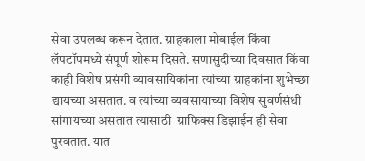सेवा उपलब्ध करून देतात. ग्राहकाला मोबाईल किंवा लॅपटॉपमध्ये संपूर्ण शोरूम दिसते. सणासुदीच्या दिवसात किंवा काही विशेष प्रसंगी व्यावसायिकांना त्यांच्या ग्राहकांना शुभेच्छा द्यायच्या असतात. व त्यांच्या व्यवसायाच्या विशेष सुवर्णसंधी सांगायच्या असतात त्यासाठी  ग्राफिक्स डिझाईन ही सेवा पुरवतात. यात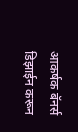आकर्षक बॅनर्स डिझाईन करून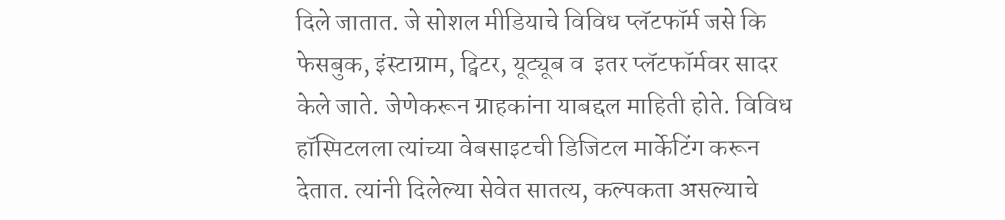दिले जातात. जे सोशल मीडियाचे विविध प्लॅटफॉर्म जसे कि फेसबुक, इंस्टाग्राम, ट्विटर, यूट्यूब व  इतर प्लॅटफॉर्मवर सादर केले जाते. जेणेकरून ग्राहकांना याबद्दल माहिती होते. विविध हॉस्पिटलला त्यांच्या वेबसाइटची डिजिटल मार्केटिंग करून देतात. त्यांनी दिलेल्या सेवेत सातत्य, कल्पकता असल्याचे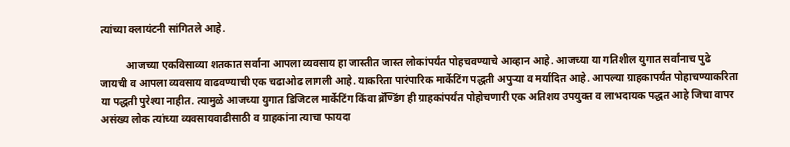त्यांच्या क्लायंटनी सांगितले आहे.

          आजच्या एकविसाव्या शतकात सर्वाना आपला व्यवसाय हा जास्तीत जास्त लोकांपर्यंत पोहचवण्याचे आव्हान आहे. आजच्या या गतिशील युगात सर्वांनाच पुढे जायची व आपला व्यवसाय वाढवण्याची एक चढाओढ लागली आहे. याकरिता पारंपारिक मार्केटिंग पद्धती अपुऱ्या व मर्यादित आहे. आपल्या ग्राहकापर्यंत पोहाचण्याकरिता या पद्धती पुरेश्या नाहीत. त्यामुळे आजच्या युगात डिजिटल मार्केटिंग किंवा ब्रॅण्डिंग ही ग्राहकांपर्यंत पोहोचणारी एक अतिशय उपयुक्त व लाभदायक पद्धत आहे जिचा वापर असंख्य लोक त्यांच्या व्यवसायवाढीसाठी व ग्राहकांना त्याचा फायदा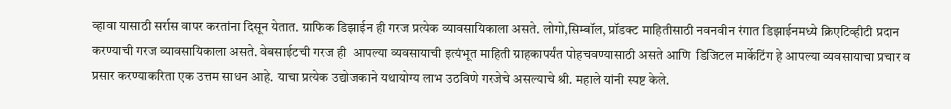व्हावा यासाठी सर्रास वापर करतांना दिसून येतात. ग्राफिक डिझाईन ही गरज प्रत्येक व्यावसायिकाला असते. लोगो,सिम्बॉल, प्रॉडक्ट माहितीसाठी नवनवीन रंगात डिझाईनमध्ये क्रिएटिव्हीटी प्रदान करण्याची गरज व्यावसायिकाला असते. वेबसाईटची गरज ही  आपल्या व्यवसायाची इत्यंभूत माहिती ग्राहकापर्यंत पोहचवण्यासाठी असते आणि  डिजिटल मार्केटिंग हे आपल्या व्यवसायाचा प्रचार व प्रसार करण्याकरिता एक उत्तम साधन आहे. याचा प्रत्येक उद्योजकाने यथायोग्य लाभ उठविणे गरजेचे असल्याचे श्री. महाले यांनी स्पष्ट केले.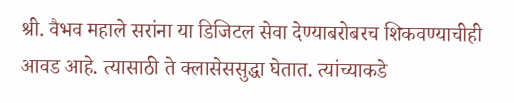श्री. वैभव महाले सरांना या डिजिटल सेवा देण्याबरोबरच शिकवण्याचीही आवड आहे. त्यासाठी ते क्लासेससुद्धा घेतात. त्यांच्याकडे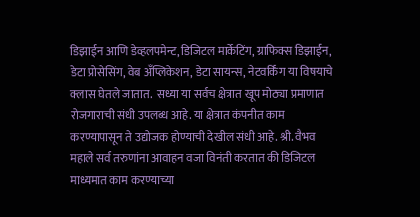डिझाईन आणि डेव्हलपमेन्ट, डिजिटल मार्केटिंग, ग्राफिक्स डिझाईन, डेटा प्रोसेसिंग, वेब अँप्लिकेशन, डेटा सायन्स, नेटवर्किंग या विषयाचे क्लास घेतले जातात.  सध्या या सर्वच क्षेत्रात खूप मोठ्या प्रमाणात रोजगाराची संधी उपलब्ध आहे. या क्षेत्रात कंपनीत काम करण्यापासून ते उद्योजक होण्याची देखील संधी आहे. श्री. वैभव महाले सर्व तरुणांना आवाहन वजा विनंती करतात की डिजिटल माध्यमात काम करण्याच्या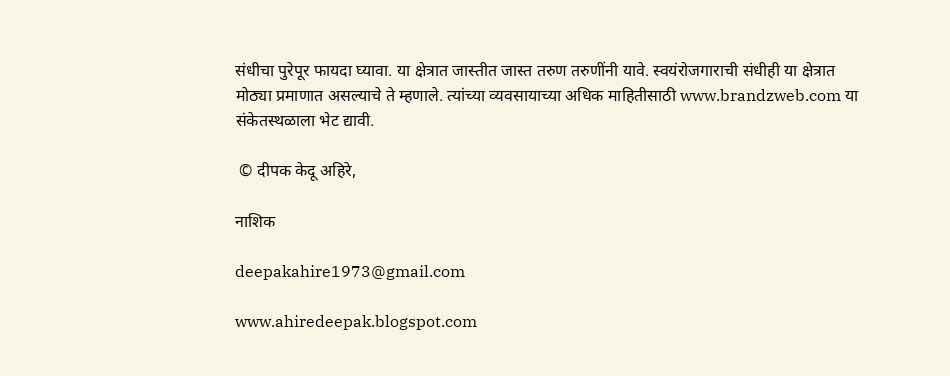संधीचा पुरेपूर फायदा घ्यावा. या क्षेत्रात जास्तीत जास्त तरुण तरुणींनी यावे. स्वयंरोजगाराची संधीही या क्षेत्रात मोठ्या प्रमाणात असल्याचे ते म्हणाले. त्यांच्या व्यवसायाच्या अधिक माहितीसाठी www.brandzweb.com या संकेतस्थळाला भेट द्यावी.

 © दीपक केदू अहिरे,

नाशिक

deepakahire1973@gmail.com

www.ahiredeepak.blogspot.com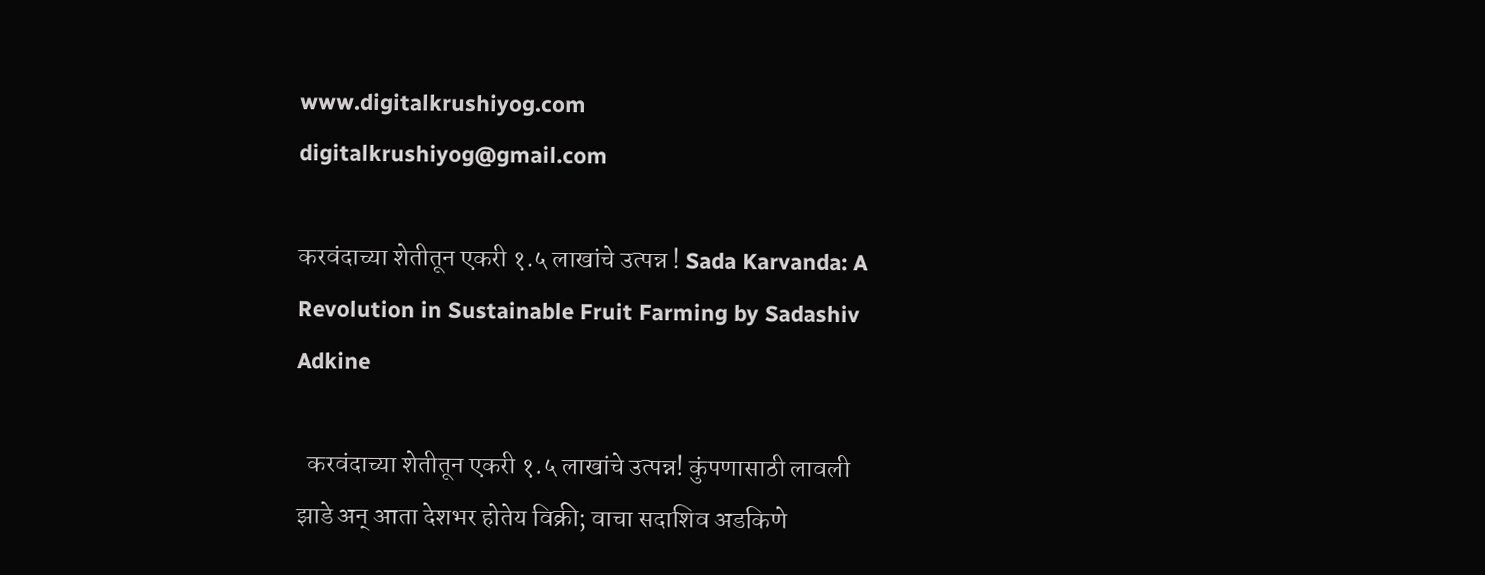www.digitalkrushiyog.com
digitalkrushiyog@gmail.com

करवंदाच्या शेतीतून एकरी १.५ लाखांचे उत्पन्न ! Sada Karvanda: A Revolution in Sustainable Fruit Farming by Sadashiv Adkine

  करवंदाच्या शेतीतून एकरी १.५ लाखांचे उत्पन्न! कुंपणासाठी लावली झाडे अन् आता देशभर होतेय विक्री; वाचा सदाशिव अडकिणे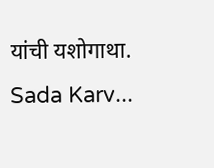यांची यशोगाथा. Sada Karv...